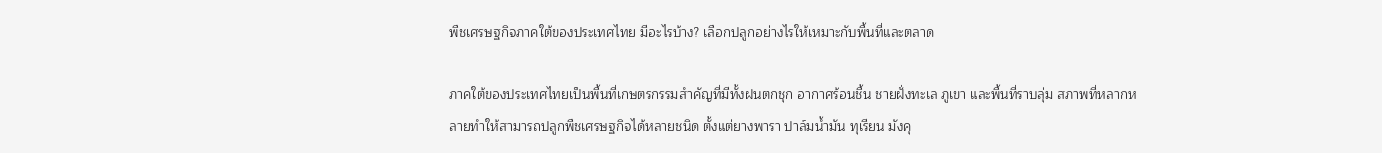พืชเศรษฐกิจภาคใต้ของประเทศไทย มีอะไรบ้าง? เลือกปลูกอย่างไรให้เหมาะกับพื้นที่และตลาด

ภาคใต้ของประเทศไทยเป็นพื้นที่เกษตรกรรมสำคัญที่มีทั้งฝนตกชุก อากาศร้อนชื้น ชายฝั่งทะเล ภูเขา และพื้นที่ราบลุ่ม สภาพที่หลากหลายทำให้สามารถปลูกพืชเศรษฐกิจได้หลายชนิด ตั้งแต่ยางพารา ปาล์มน้ำมัน ทุเรียน มังคุ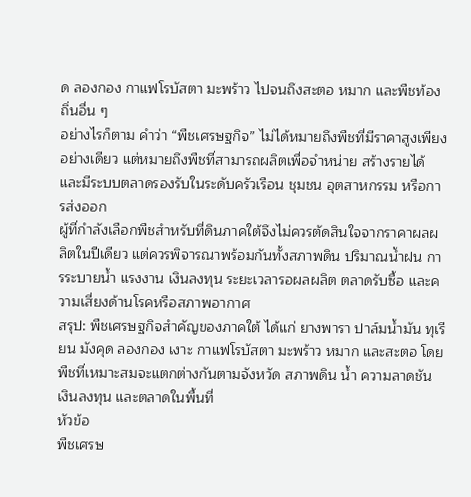ด ลองกอง กาแฟโรบัสตา มะพร้าว ไปจนถึงสะตอ หมาก และพืชท้องถิ่นอื่น ๆ
อย่างไรก็ตาม คำว่า “พืชเศรษฐกิจ” ไม่ได้หมายถึงพืชที่มีราคาสูงเพียงอย่างเดียว แต่หมายถึงพืชที่สามารถผลิตเพื่อจำหน่าย สร้างรายได้ และมีระบบตลาดรองรับในระดับครัวเรือน ชุมชน อุตสาหกรรม หรือการส่งออก
ผู้ที่กำลังเลือกพืชสำหรับที่ดินภาคใต้จึงไม่ควรตัดสินใจจากราคาผลผลิตในปีเดียว แต่ควรพิจารณาพร้อมกันทั้งสภาพดิน ปริมาณน้ำฝน การระบายน้ำ แรงงาน เงินลงทุน ระยะเวลารอผลผลิต ตลาดรับซื้อ และความเสี่ยงด้านโรคหรือสภาพอากาศ
สรุป: พืชเศรษฐกิจสำคัญของภาคใต้ ได้แก่ ยางพารา ปาล์มน้ำมัน ทุเรียน มังคุด ลองกอง เงาะ กาแฟโรบัสตา มะพร้าว หมาก และสะตอ โดยพืชที่เหมาะสมจะแตกต่างกันตามจังหวัด สภาพดิน น้ำ ความลาดชัน เงินลงทุน และตลาดในพื้นที่
หัวข้อ
พืชเศรษ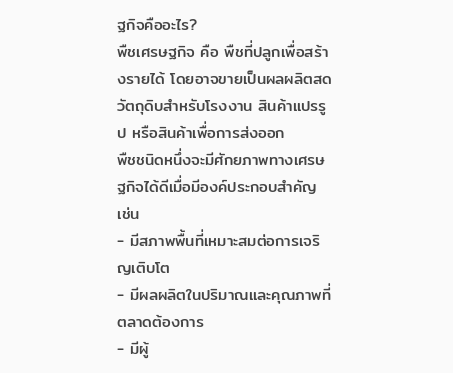ฐกิจคืออะไร?
พืชเศรษฐกิจ คือ พืชที่ปลูกเพื่อสร้างรายได้ โดยอาจขายเป็นผลผลิตสด วัตถุดิบสำหรับโรงงาน สินค้าแปรรูป หรือสินค้าเพื่อการส่งออก
พืชชนิดหนึ่งจะมีศักยภาพทางเศรษฐกิจได้ดีเมื่อมีองค์ประกอบสำคัญ เช่น
- มีสภาพพื้นที่เหมาะสมต่อการเจริญเติบโต
- มีผลผลิตในปริมาณและคุณภาพที่ตลาดต้องการ
- มีผู้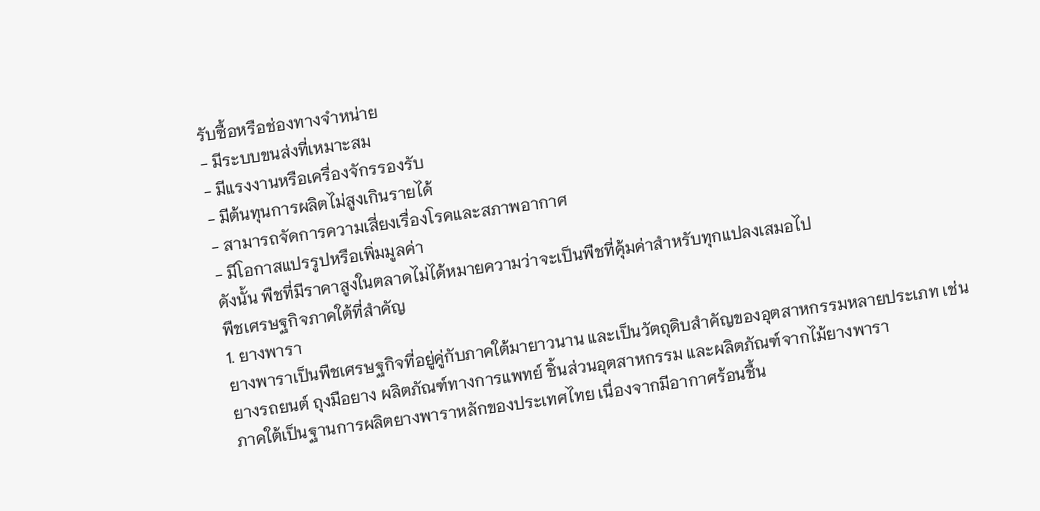รับซื้อหรือช่องทางจำหน่าย
- มีระบบขนส่งที่เหมาะสม
- มีแรงงานหรือเครื่องจักรรองรับ
- มีต้นทุนการผลิตไม่สูงเกินรายได้
- สามารถจัดการความเสี่ยงเรื่องโรคและสภาพอากาศ
- มีโอกาสแปรรูปหรือเพิ่มมูลค่า
ดังนั้น พืชที่มีราคาสูงในตลาดไม่ได้หมายความว่าจะเป็นพืชที่คุ้มค่าสำหรับทุกแปลงเสมอไป
พืชเศรษฐกิจภาคใต้ที่สำคัญ
1. ยางพารา
ยางพาราเป็นพืชเศรษฐกิจที่อยู่คู่กับภาคใต้มายาวนาน และเป็นวัตถุดิบสำคัญของอุตสาหกรรมหลายประเภท เช่น ยางรถยนต์ ถุงมือยาง ผลิตภัณฑ์ทางการแพทย์ ชิ้นส่วนอุตสาหกรรม และผลิตภัณฑ์จากไม้ยางพารา
ภาคใต้เป็นฐานการผลิตยางพาราหลักของประเทศไทย เนื่องจากมีอากาศร้อนชื้น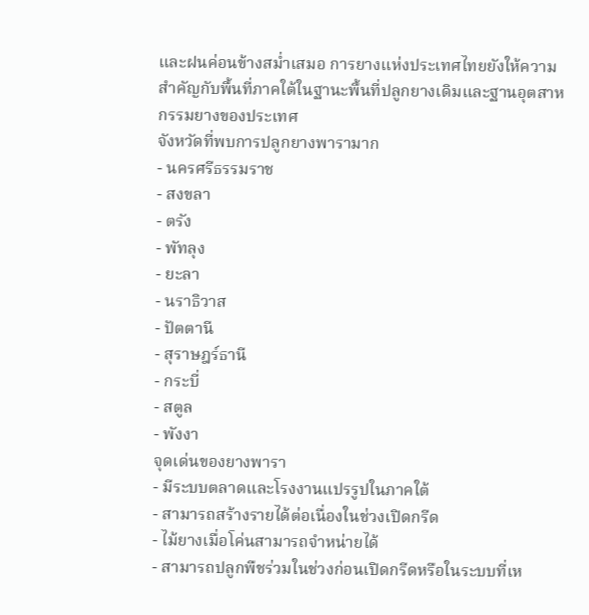และฝนค่อนข้างสม่ำเสมอ การยางแห่งประเทศไทยยังให้ความสำคัญกับพื้นที่ภาคใต้ในฐานะพื้นที่ปลูกยางเดิมและฐานอุตสาหกรรมยางของประเทศ
จังหวัดที่พบการปลูกยางพารามาก
- นครศรีธรรมราช
- สงขลา
- ตรัง
- พัทลุง
- ยะลา
- นราธิวาส
- ปัตตานี
- สุราษฎร์ธานี
- กระบี่
- สตูล
- พังงา
จุดเด่นของยางพารา
- มีระบบตลาดและโรงงานแปรรูปในภาคใต้
- สามารถสร้างรายได้ต่อเนื่องในช่วงเปิดกรีด
- ไม้ยางเมื่อโค่นสามารถจำหน่ายได้
- สามารถปลูกพืชร่วมในช่วงก่อนเปิดกรีดหรือในระบบที่เห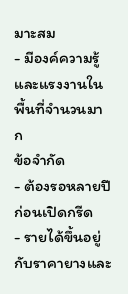มาะสม
- มีองค์ความรู้และแรงงานในพื้นที่จำนวนมาก
ข้อจำกัด
- ต้องรอหลายปีก่อนเปิดกรีด
- รายได้ขึ้นอยู่กับราคายางและ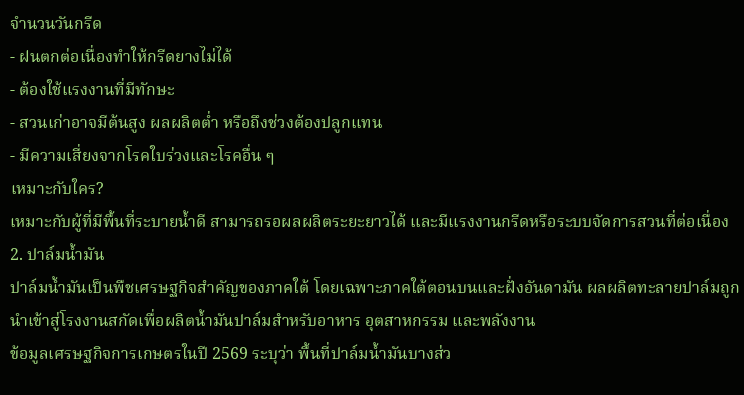จำนวนวันกรีด
- ฝนตกต่อเนื่องทำให้กรีดยางไม่ได้
- ต้องใช้แรงงานที่มีทักษะ
- สวนเก่าอาจมีต้นสูง ผลผลิตต่ำ หรือถึงช่วงต้องปลูกแทน
- มีความเสี่ยงจากโรคใบร่วงและโรคอื่น ๆ
เหมาะกับใคร?
เหมาะกับผู้ที่มีพื้นที่ระบายน้ำดี สามารถรอผลผลิตระยะยาวได้ และมีแรงงานกรีดหรือระบบจัดการสวนที่ต่อเนื่อง
2. ปาล์มน้ำมัน
ปาล์มน้ำมันเป็นพืชเศรษฐกิจสำคัญของภาคใต้ โดยเฉพาะภาคใต้ตอนบนและฝั่งอันดามัน ผลผลิตทะลายปาล์มถูกนำเข้าสู่โรงงานสกัดเพื่อผลิตน้ำมันปาล์มสำหรับอาหาร อุตสาหกรรม และพลังงาน
ข้อมูลเศรษฐกิจการเกษตรในปี 2569 ระบุว่า พื้นที่ปาล์มน้ำมันบางส่ว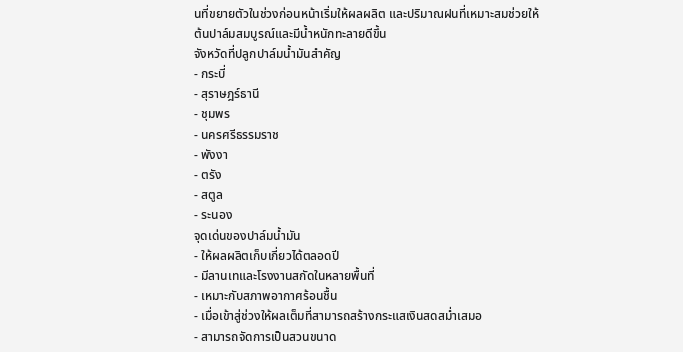นที่ขยายตัวในช่วงก่อนหน้าเริ่มให้ผลผลิต และปริมาณฝนที่เหมาะสมช่วยให้ต้นปาล์มสมบูรณ์และมีน้ำหนักทะลายดีขึ้น
จังหวัดที่ปลูกปาล์มน้ำมันสำคัญ
- กระบี่
- สุราษฎร์ธานี
- ชุมพร
- นครศรีธรรมราช
- พังงา
- ตรัง
- สตูล
- ระนอง
จุดเด่นของปาล์มน้ำมัน
- ให้ผลผลิตเก็บเกี่ยวได้ตลอดปี
- มีลานเทและโรงงานสกัดในหลายพื้นที่
- เหมาะกับสภาพอากาศร้อนชื้น
- เมื่อเข้าสู่ช่วงให้ผลเต็มที่สามารถสร้างกระแสเงินสดสม่ำเสมอ
- สามารถจัดการเป็นสวนขนาด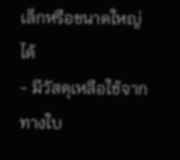เล็กหรือขนาดใหญ่ได้
- มีวัสดุเหลือใช้จากทางใบ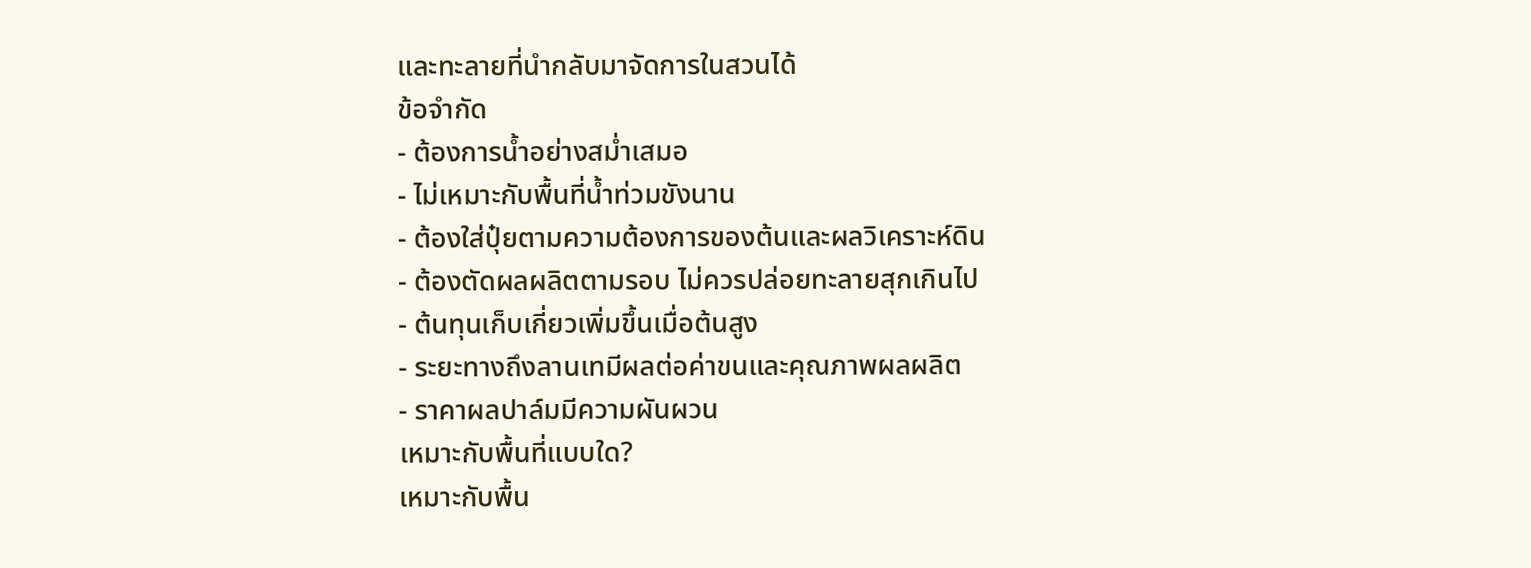และทะลายที่นำกลับมาจัดการในสวนได้
ข้อจำกัด
- ต้องการน้ำอย่างสม่ำเสมอ
- ไม่เหมาะกับพื้นที่น้ำท่วมขังนาน
- ต้องใส่ปุ๋ยตามความต้องการของต้นและผลวิเคราะห์ดิน
- ต้องตัดผลผลิตตามรอบ ไม่ควรปล่อยทะลายสุกเกินไป
- ต้นทุนเก็บเกี่ยวเพิ่มขึ้นเมื่อต้นสูง
- ระยะทางถึงลานเทมีผลต่อค่าขนและคุณภาพผลผลิต
- ราคาผลปาล์มมีความผันผวน
เหมาะกับพื้นที่แบบใด?
เหมาะกับพื้น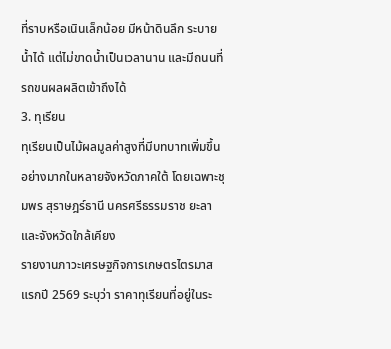ที่ราบหรือเนินเล็กน้อย มีหน้าดินลึก ระบายน้ำได้ แต่ไม่ขาดน้ำเป็นเวลานาน และมีถนนที่รถขนผลผลิตเข้าถึงได้
3. ทุเรียน
ทุเรียนเป็นไม้ผลมูลค่าสูงที่มีบทบาทเพิ่มขึ้นอย่างมากในหลายจังหวัดภาคใต้ โดยเฉพาะชุมพร สุราษฎร์ธานี นครศรีธรรมราช ยะลา และจังหวัดใกล้เคียง
รายงานภาวะเศรษฐกิจการเกษตรไตรมาสแรกปี 2569 ระบุว่า ราคาทุเรียนที่อยู่ในระ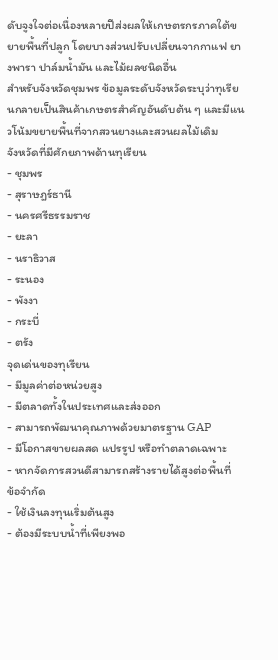ดับจูงใจต่อเนื่องหลายปีส่งผลให้เกษตรกรภาคใต้ขยายพื้นที่ปลูก โดยบางส่วนปรับเปลี่ยนจากกาแฟ ยางพารา ปาล์มน้ำมัน และไม้ผลชนิดอื่น
สำหรับจังหวัดชุมพร ข้อมูลระดับจังหวัดระบุว่าทุเรียนกลายเป็นสินค้าเกษตรสำคัญอันดับต้น ๆ และมีแนวโน้มขยายพื้นที่จากสวนยางและสวนผลไม้เดิม
จังหวัดที่มีศักยภาพด้านทุเรียน
- ชุมพร
- สุราษฎร์ธานี
- นครศรีธรรมราช
- ยะลา
- นราธิวาส
- ระนอง
- พังงา
- กระบี่
- ตรัง
จุดเด่นของทุเรียน
- มีมูลค่าต่อหน่วยสูง
- มีตลาดทั้งในประเทศและส่งออก
- สามารถพัฒนาคุณภาพด้วยมาตรฐาน GAP
- มีโอกาสขายผลสด แปรรูป หรือทำตลาดเฉพาะ
- หากจัดการสวนดีสามารถสร้างรายได้สูงต่อพื้นที่
ข้อจำกัด
- ใช้เงินลงทุนเริ่มต้นสูง
- ต้องมีระบบน้ำที่เพียงพอ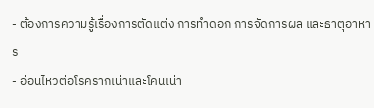- ต้องการความรู้เรื่องการตัดแต่ง การทำดอก การจัดการผล และธาตุอาหาร
- อ่อนไหวต่อโรครากเน่าและโคนเน่า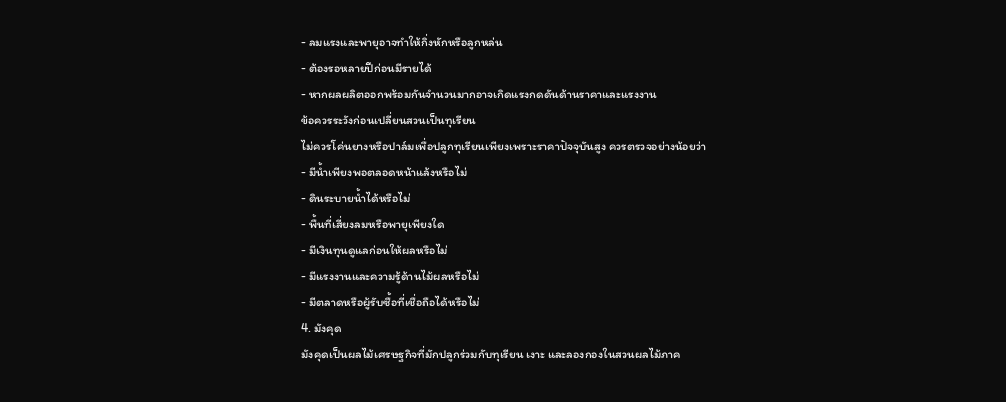- ลมแรงและพายุอาจทำให้กิ่งหักหรือลูกหล่น
- ต้องรอหลายปีก่อนมีรายได้
- หากผลผลิตออกพร้อมกันจำนวนมากอาจเกิดแรงกดดันด้านราคาและแรงงาน
ข้อควรระวังก่อนเปลี่ยนสวนเป็นทุเรียน
ไม่ควรโค่นยางหรือปาล์มเพื่อปลูกทุเรียนเพียงเพราะราคาปัจจุบันสูง ควรตรวจอย่างน้อยว่า
- มีน้ำเพียงพอตลอดหน้าแล้งหรือไม่
- ดินระบายน้ำได้หรือไม่
- พื้นที่เสี่ยงลมหรือพายุเพียงใด
- มีเงินทุนดูแลก่อนให้ผลหรือไม่
- มีแรงงานและความรู้ด้านไม้ผลหรือไม่
- มีตลาดหรือผู้รับซื้อที่เชื่อถือได้หรือไม่
4. มังคุด
มังคุดเป็นผลไม้เศรษฐกิจที่มักปลูกร่วมกับทุเรียน เงาะ และลองกองในสวนผลไม้ภาค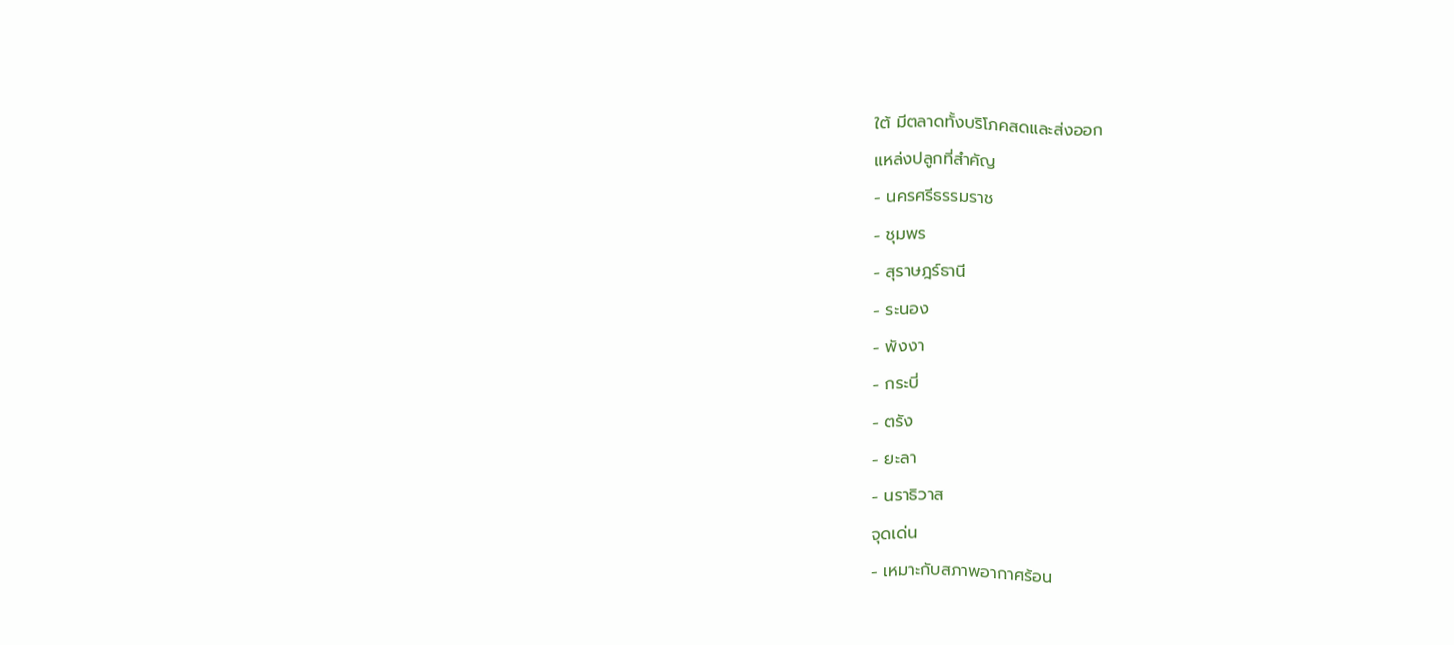ใต้ มีตลาดทั้งบริโภคสดและส่งออก
แหล่งปลูกที่สำคัญ
- นครศรีธรรมราช
- ชุมพร
- สุราษฎร์ธานี
- ระนอง
- พังงา
- กระบี่
- ตรัง
- ยะลา
- นราธิวาส
จุดเด่น
- เหมาะกับสภาพอากาศร้อน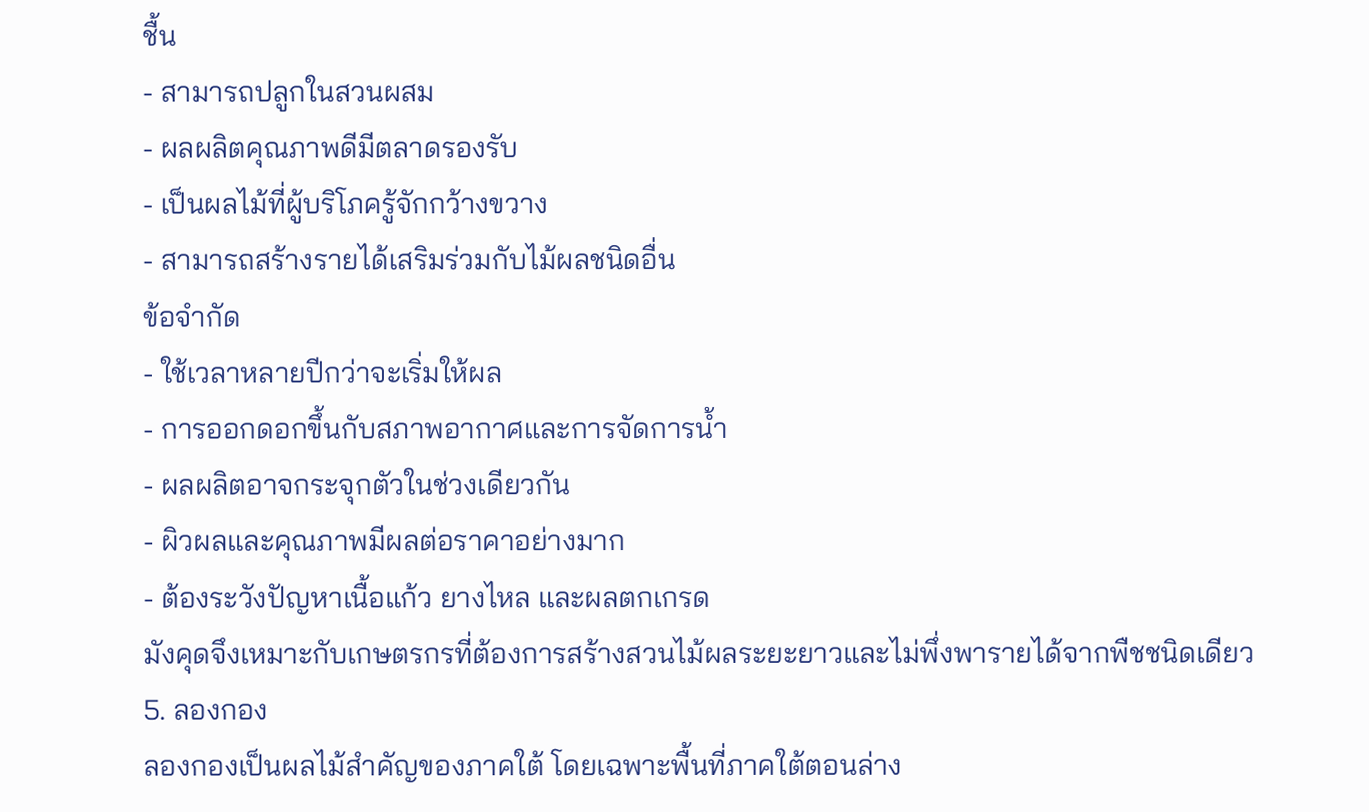ชื้น
- สามารถปลูกในสวนผสม
- ผลผลิตคุณภาพดีมีตลาดรองรับ
- เป็นผลไม้ที่ผู้บริโภครู้จักกว้างขวาง
- สามารถสร้างรายได้เสริมร่วมกับไม้ผลชนิดอื่น
ข้อจำกัด
- ใช้เวลาหลายปีกว่าจะเริ่มให้ผล
- การออกดอกขึ้นกับสภาพอากาศและการจัดการน้ำ
- ผลผลิตอาจกระจุกตัวในช่วงเดียวกัน
- ผิวผลและคุณภาพมีผลต่อราคาอย่างมาก
- ต้องระวังปัญหาเนื้อแก้ว ยางไหล และผลตกเกรด
มังคุดจึงเหมาะกับเกษตรกรที่ต้องการสร้างสวนไม้ผลระยะยาวและไม่พึ่งพารายได้จากพืชชนิดเดียว
5. ลองกอง
ลองกองเป็นผลไม้สำคัญของภาคใต้ โดยเฉพาะพื้นที่ภาคใต้ตอนล่าง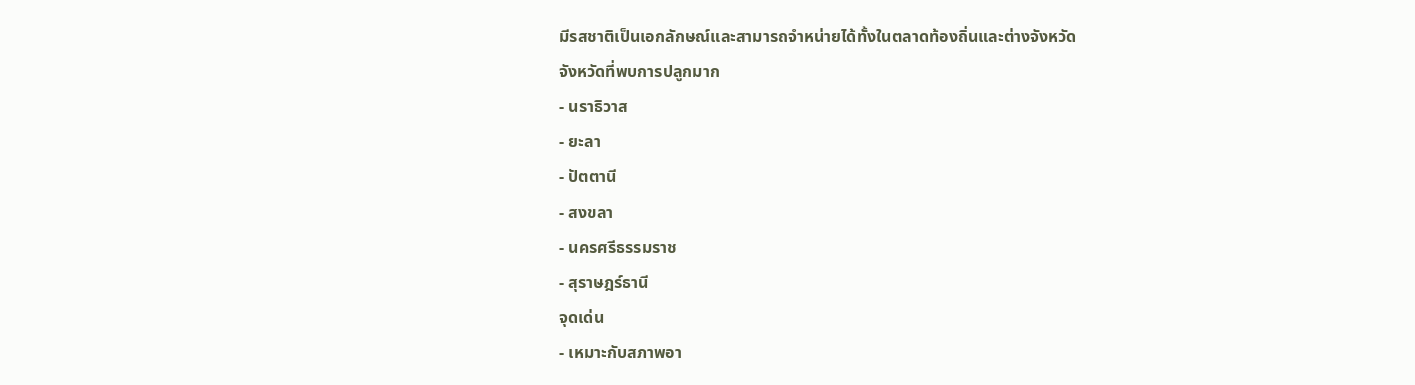มีรสชาติเป็นเอกลักษณ์และสามารถจำหน่ายได้ทั้งในตลาดท้องถิ่นและต่างจังหวัด
จังหวัดที่พบการปลูกมาก
- นราธิวาส
- ยะลา
- ปัตตานี
- สงขลา
- นครศรีธรรมราช
- สุราษฎร์ธานี
จุดเด่น
- เหมาะกับสภาพอา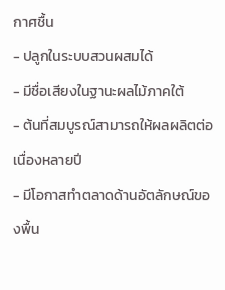กาศชื้น
- ปลูกในระบบสวนผสมได้
- มีชื่อเสียงในฐานะผลไม้ภาคใต้
- ต้นที่สมบูรณ์สามารถให้ผลผลิตต่อเนื่องหลายปี
- มีโอกาสทำตลาดด้านอัตลักษณ์ของพื้น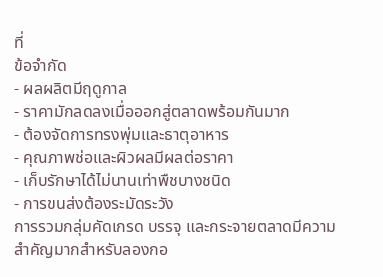ที่
ข้อจำกัด
- ผลผลิตมีฤดูกาล
- ราคามักลดลงเมื่อออกสู่ตลาดพร้อมกันมาก
- ต้องจัดการทรงพุ่มและธาตุอาหาร
- คุณภาพช่อและผิวผลมีผลต่อราคา
- เก็บรักษาได้ไม่นานเท่าพืชบางชนิด
- การขนส่งต้องระมัดระวัง
การรวมกลุ่มคัดเกรด บรรจุ และกระจายตลาดมีความสำคัญมากสำหรับลองกอ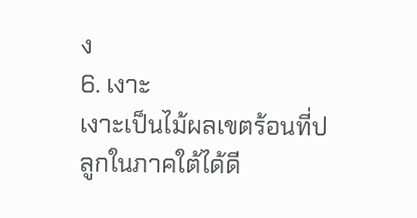ง
6. เงาะ
เงาะเป็นไม้ผลเขตร้อนที่ปลูกในภาคใต้ได้ดี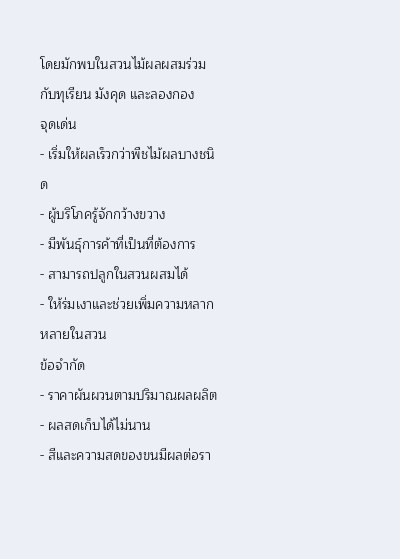โดยมักพบในสวนไม้ผลผสมร่วมกับทุเรียน มังคุด และลองกอง
จุดเด่น
- เริ่มให้ผลเร็วกว่าพืชไม้ผลบางชนิด
- ผู้บริโภครู้จักกว้างขวาง
- มีพันธุ์การค้าที่เป็นที่ต้องการ
- สามารถปลูกในสวนผสมได้
- ให้ร่มเงาและช่วยเพิ่มความหลากหลายในสวน
ข้อจำกัด
- ราคาผันผวนตามปริมาณผลผลิต
- ผลสดเก็บได้ไม่นาน
- สีและความสดของขนมีผลต่อรา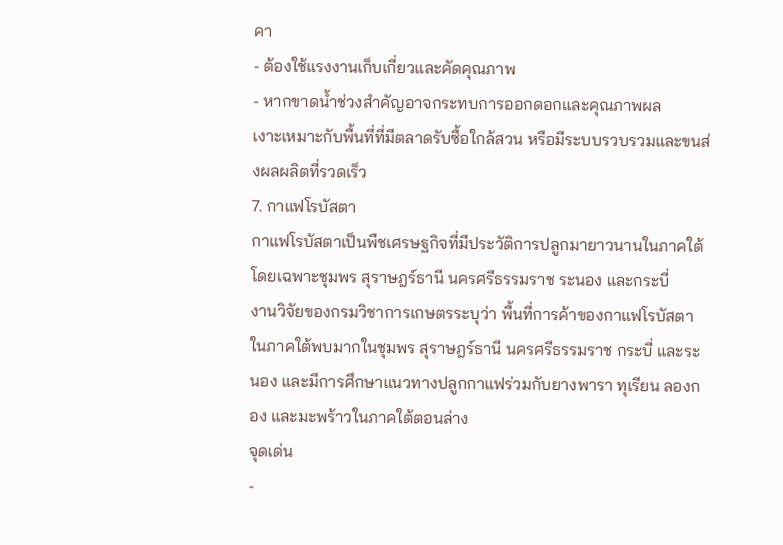คา
- ต้องใช้แรงงานเก็บเกี่ยวและคัดคุณภาพ
- หากขาดน้ำช่วงสำคัญอาจกระทบการออกดอกและคุณภาพผล
เงาะเหมาะกับพื้นที่ที่มีตลาดรับซื้อใกล้สวน หรือมีระบบรวบรวมและขนส่งผลผลิตที่รวดเร็ว
7. กาแฟโรบัสตา
กาแฟโรบัสตาเป็นพืชเศรษฐกิจที่มีประวัติการปลูกมายาวนานในภาคใต้ โดยเฉพาะชุมพร สุราษฎร์ธานี นครศรีธรรมราช ระนอง และกระบี่
งานวิจัยของกรมวิชาการเกษตรระบุว่า พื้นที่การค้าของกาแฟโรบัสตาในภาคใต้พบมากในชุมพร สุราษฎร์ธานี นครศรีธรรมราช กระบี่ และระนอง และมีการศึกษาแนวทางปลูกกาแฟร่วมกับยางพารา ทุเรียน ลองกอง และมะพร้าวในภาคใต้ตอนล่าง
จุดเด่น
-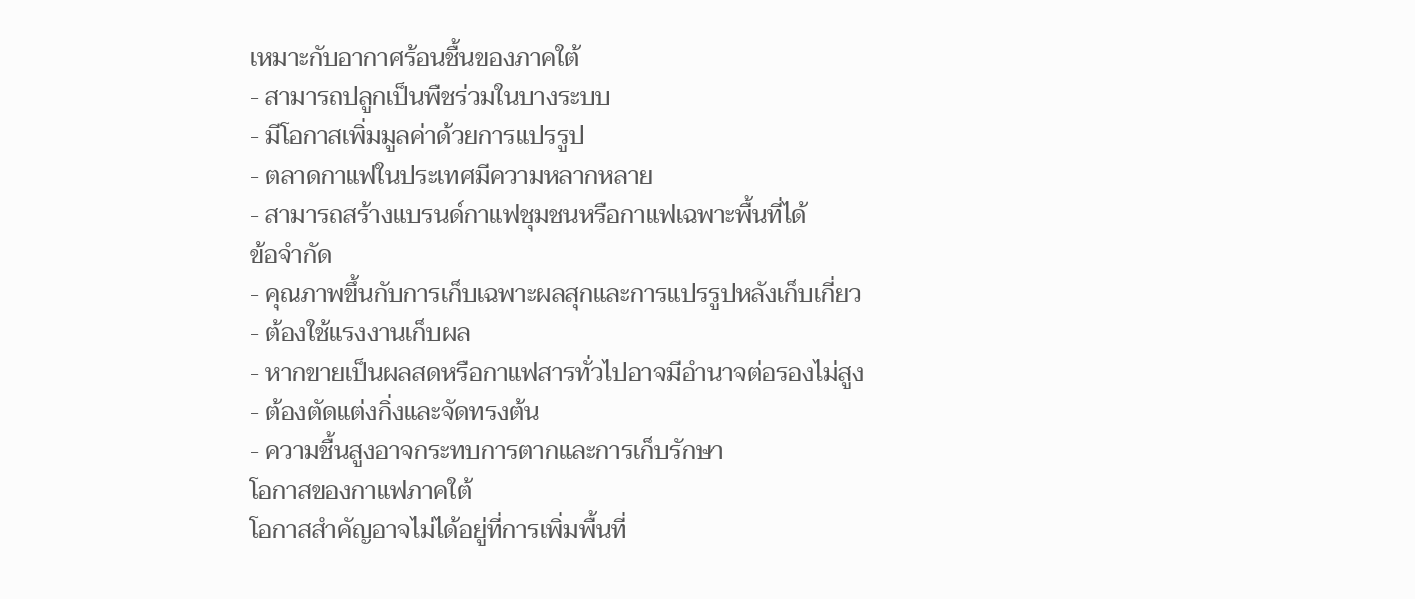เหมาะกับอากาศร้อนชื้นของภาคใต้
- สามารถปลูกเป็นพืชร่วมในบางระบบ
- มีโอกาสเพิ่มมูลค่าด้วยการแปรรูป
- ตลาดกาแฟในประเทศมีความหลากหลาย
- สามารถสร้างแบรนด์กาแฟชุมชนหรือกาแฟเฉพาะพื้นที่ได้
ข้อจำกัด
- คุณภาพขึ้นกับการเก็บเฉพาะผลสุกและการแปรรูปหลังเก็บเกี่ยว
- ต้องใช้แรงงานเก็บผล
- หากขายเป็นผลสดหรือกาแฟสารทั่วไปอาจมีอำนาจต่อรองไม่สูง
- ต้องตัดแต่งกิ่งและจัดทรงต้น
- ความชื้นสูงอาจกระทบการตากและการเก็บรักษา
โอกาสของกาแฟภาคใต้
โอกาสสำคัญอาจไม่ได้อยู่ที่การเพิ่มพื้นที่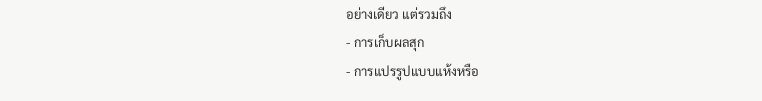อย่างเดียว แต่รวมถึง
- การเก็บผลสุก
- การแปรรูปแบบแห้งหรือ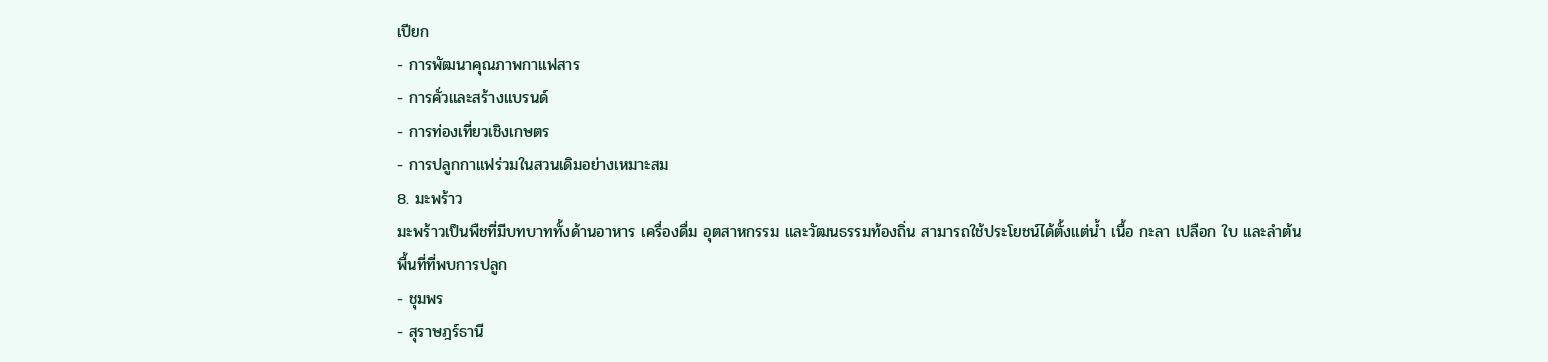เปียก
- การพัฒนาคุณภาพกาแฟสาร
- การคั่วและสร้างแบรนด์
- การท่องเที่ยวเชิงเกษตร
- การปลูกกาแฟร่วมในสวนเดิมอย่างเหมาะสม
8. มะพร้าว
มะพร้าวเป็นพืชที่มีบทบาททั้งด้านอาหาร เครื่องดื่ม อุตสาหกรรม และวัฒนธรรมท้องถิ่น สามารถใช้ประโยชน์ได้ตั้งแต่น้ำ เนื้อ กะลา เปลือก ใบ และลำต้น
พื้นที่ที่พบการปลูก
- ชุมพร
- สุราษฎร์ธานี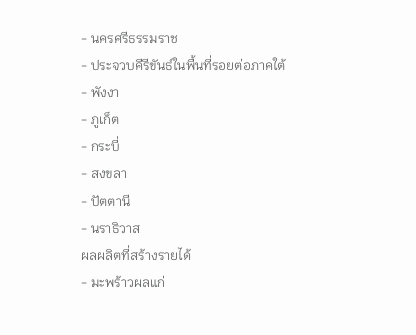- นครศรีธรรมราช
- ประจวบคีรีขันธ์ในพื้นที่รอยต่อภาคใต้
- พังงา
- ภูเก็ต
- กระบี่
- สงขลา
- ปัตตานี
- นราธิวาส
ผลผลิตที่สร้างรายได้
- มะพร้าวผลแก่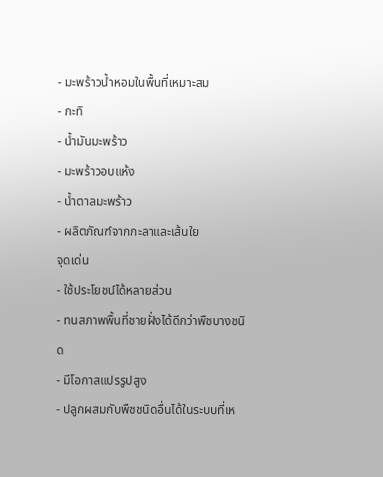- มะพร้าวน้ำหอมในพื้นที่เหมาะสม
- กะทิ
- น้ำมันมะพร้าว
- มะพร้าวอบแห้ง
- น้ำตาลมะพร้าว
- ผลิตภัณฑ์จากกะลาและเส้นใย
จุดเด่น
- ใช้ประโยชน์ได้หลายส่วน
- ทนสภาพพื้นที่ชายฝั่งได้ดีกว่าพืชบางชนิด
- มีโอกาสแปรรูปสูง
- ปลูกผสมกับพืชชนิดอื่นได้ในระบบที่เห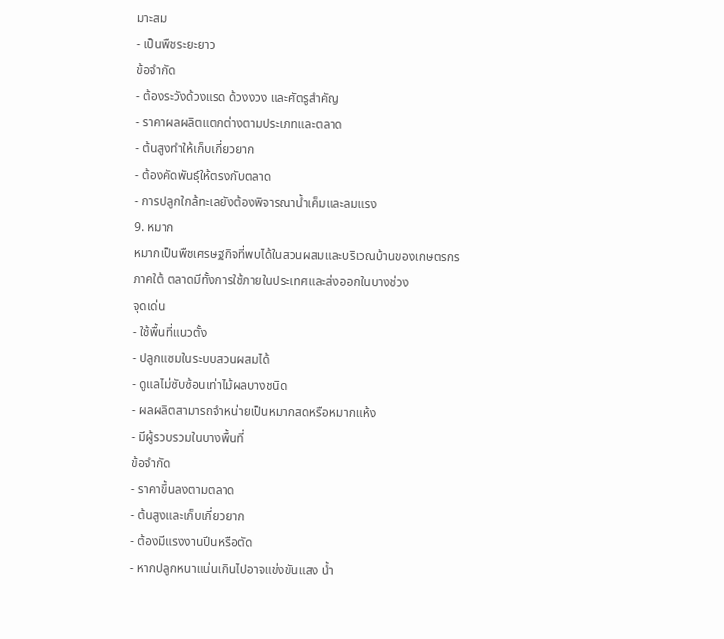มาะสม
- เป็นพืชระยะยาว
ข้อจำกัด
- ต้องระวังด้วงแรด ด้วงงวง และศัตรูสำคัญ
- ราคาผลผลิตแตกต่างตามประเภทและตลาด
- ต้นสูงทำให้เก็บเกี่ยวยาก
- ต้องคัดพันธุ์ให้ตรงกับตลาด
- การปลูกใกล้ทะเลยังต้องพิจารณาน้ำเค็มและลมแรง
9. หมาก
หมากเป็นพืชเศรษฐกิจที่พบได้ในสวนผสมและบริเวณบ้านของเกษตรกรภาคใต้ ตลาดมีทั้งการใช้ภายในประเทศและส่งออกในบางช่วง
จุดเด่น
- ใช้พื้นที่แนวตั้ง
- ปลูกแซมในระบบสวนผสมได้
- ดูแลไม่ซับซ้อนเท่าไม้ผลบางชนิด
- ผลผลิตสามารถจำหน่ายเป็นหมากสดหรือหมากแห้ง
- มีผู้รวบรวมในบางพื้นที่
ข้อจำกัด
- ราคาขึ้นลงตามตลาด
- ต้นสูงและเก็บเกี่ยวยาก
- ต้องมีแรงงานปีนหรือตัด
- หากปลูกหนาแน่นเกินไปอาจแข่งขันแสง น้ำ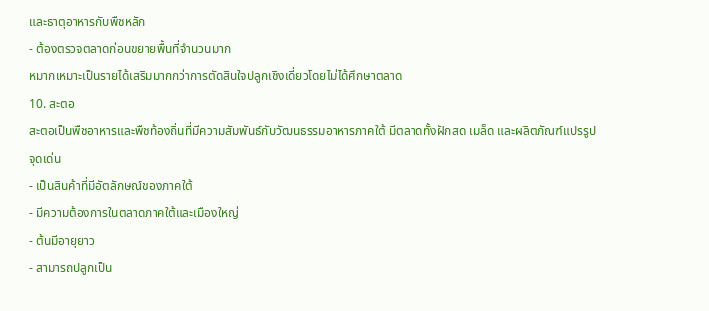และธาตุอาหารกับพืชหลัก
- ต้องตรวจตลาดก่อนขยายพื้นที่จำนวนมาก
หมากเหมาะเป็นรายได้เสริมมากกว่าการตัดสินใจปลูกเชิงเดี่ยวโดยไม่ได้ศึกษาตลาด
10. สะตอ
สะตอเป็นพืชอาหารและพืชท้องถิ่นที่มีความสัมพันธ์กับวัฒนธรรมอาหารภาคใต้ มีตลาดทั้งฝักสด เมล็ด และผลิตภัณฑ์แปรรูป
จุดเด่น
- เป็นสินค้าที่มีอัตลักษณ์ของภาคใต้
- มีความต้องการในตลาดภาคใต้และเมืองใหญ่
- ต้นมีอายุยาว
- สามารถปลูกเป็น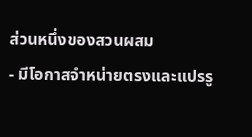ส่วนหนึ่งของสวนผสม
- มีโอกาสจำหน่ายตรงและแปรรู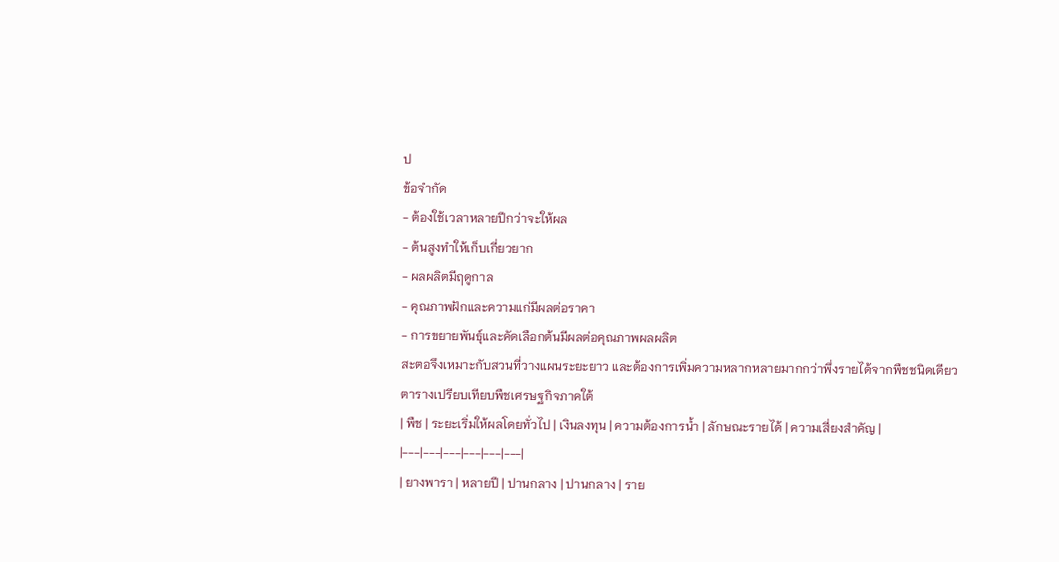ป
ข้อจำกัด
- ต้องใช้เวลาหลายปีกว่าจะให้ผล
- ต้นสูงทำให้เก็บเกี่ยวยาก
- ผลผลิตมีฤดูกาล
- คุณภาพฝักและความแก่มีผลต่อราคา
- การขยายพันธุ์และคัดเลือกต้นมีผลต่อคุณภาพผลผลิต
สะตอจึงเหมาะกับสวนที่วางแผนระยะยาว และต้องการเพิ่มความหลากหลายมากกว่าพึ่งรายได้จากพืชชนิดเดียว
ตารางเปรียบเทียบพืชเศรษฐกิจภาคใต้
| พืช | ระยะเริ่มให้ผลโดยทั่วไป | เงินลงทุน | ความต้องการน้ำ | ลักษณะรายได้ | ความเสี่ยงสำคัญ |
|---|---|---|---|---|---|
| ยางพารา | หลายปี | ปานกลาง | ปานกลาง | ราย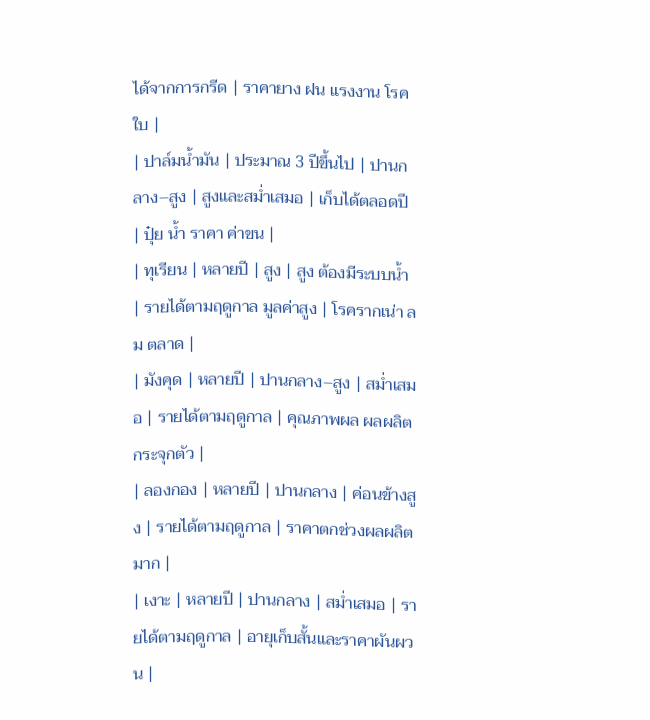ได้จากการกรีด | ราคายาง ฝน แรงงาน โรคใบ |
| ปาล์มน้ำมัน | ประมาณ 3 ปีขึ้นไป | ปานกลาง–สูง | สูงและสม่ำเสมอ | เก็บได้ตลอดปี | ปุ๋ย น้ำ ราคา ค่าขน |
| ทุเรียน | หลายปี | สูง | สูง ต้องมีระบบน้ำ | รายได้ตามฤดูกาล มูลค่าสูง | โรครากเน่า ลม ตลาด |
| มังคุด | หลายปี | ปานกลาง–สูง | สม่ำเสมอ | รายได้ตามฤดูกาล | คุณภาพผล ผลผลิตกระจุกตัว |
| ลองกอง | หลายปี | ปานกลาง | ค่อนข้างสูง | รายได้ตามฤดูกาล | ราคาตกช่วงผลผลิตมาก |
| เงาะ | หลายปี | ปานกลาง | สม่ำเสมอ | รายได้ตามฤดูกาล | อายุเก็บสั้นและราคาผันผวน |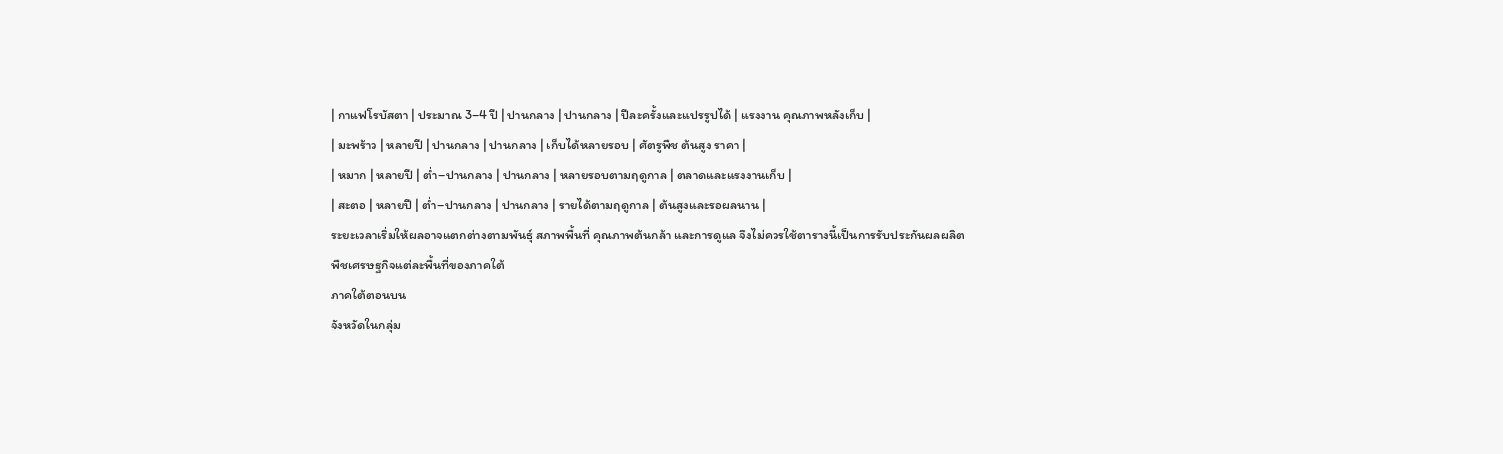| กาแฟโรบัสตา | ประมาณ 3–4 ปี | ปานกลาง | ปานกลาง | ปีละครั้งและแปรรูปได้ | แรงงาน คุณภาพหลังเก็บ |
| มะพร้าว | หลายปี | ปานกลาง | ปานกลาง | เก็บได้หลายรอบ | ศัตรูพืช ต้นสูง ราคา |
| หมาก | หลายปี | ต่ำ–ปานกลาง | ปานกลาง | หลายรอบตามฤดูกาล | ตลาดและแรงงานเก็บ |
| สะตอ | หลายปี | ต่ำ–ปานกลาง | ปานกลาง | รายได้ตามฤดูกาล | ต้นสูงและรอผลนาน |
ระยะเวลาเริ่มให้ผลอาจแตกต่างตามพันธุ์ สภาพพื้นที่ คุณภาพต้นกล้า และการดูแล จึงไม่ควรใช้ตารางนี้เป็นการรับประกันผลผลิต
พืชเศรษฐกิจแต่ละพื้นที่ของภาคใต้
ภาคใต้ตอนบน
จังหวัดในกลุ่ม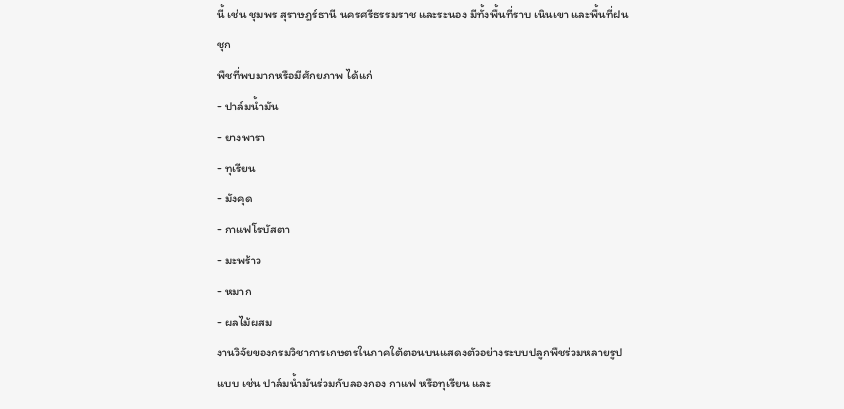นี้ เช่น ชุมพร สุราษฎร์ธานี นครศรีธรรมราช และระนอง มีทั้งพื้นที่ราบ เนินเขา และพื้นที่ฝนชุก
พืชที่พบมากหรือมีศักยภาพ ได้แก่
- ปาล์มน้ำมัน
- ยางพารา
- ทุเรียน
- มังคุด
- กาแฟโรบัสตา
- มะพร้าว
- หมาก
- ผลไม้ผสม
งานวิจัยของกรมวิชาการเกษตรในภาคใต้ตอนบนแสดงตัวอย่างระบบปลูกพืชร่วมหลายรูปแบบ เช่น ปาล์มน้ำมันร่วมกับลองกอง กาแฟ หรือทุเรียน และ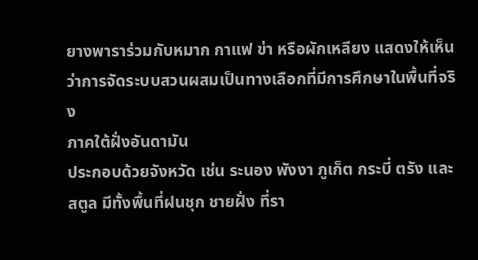ยางพาราร่วมกับหมาก กาแฟ ข่า หรือผักเหลียง แสดงให้เห็นว่าการจัดระบบสวนผสมเป็นทางเลือกที่มีการศึกษาในพื้นที่จริง
ภาคใต้ฝั่งอันดามัน
ประกอบด้วยจังหวัด เช่น ระนอง พังงา ภูเก็ต กระบี่ ตรัง และสตูล มีทั้งพื้นที่ฝนชุก ชายฝั่ง ที่รา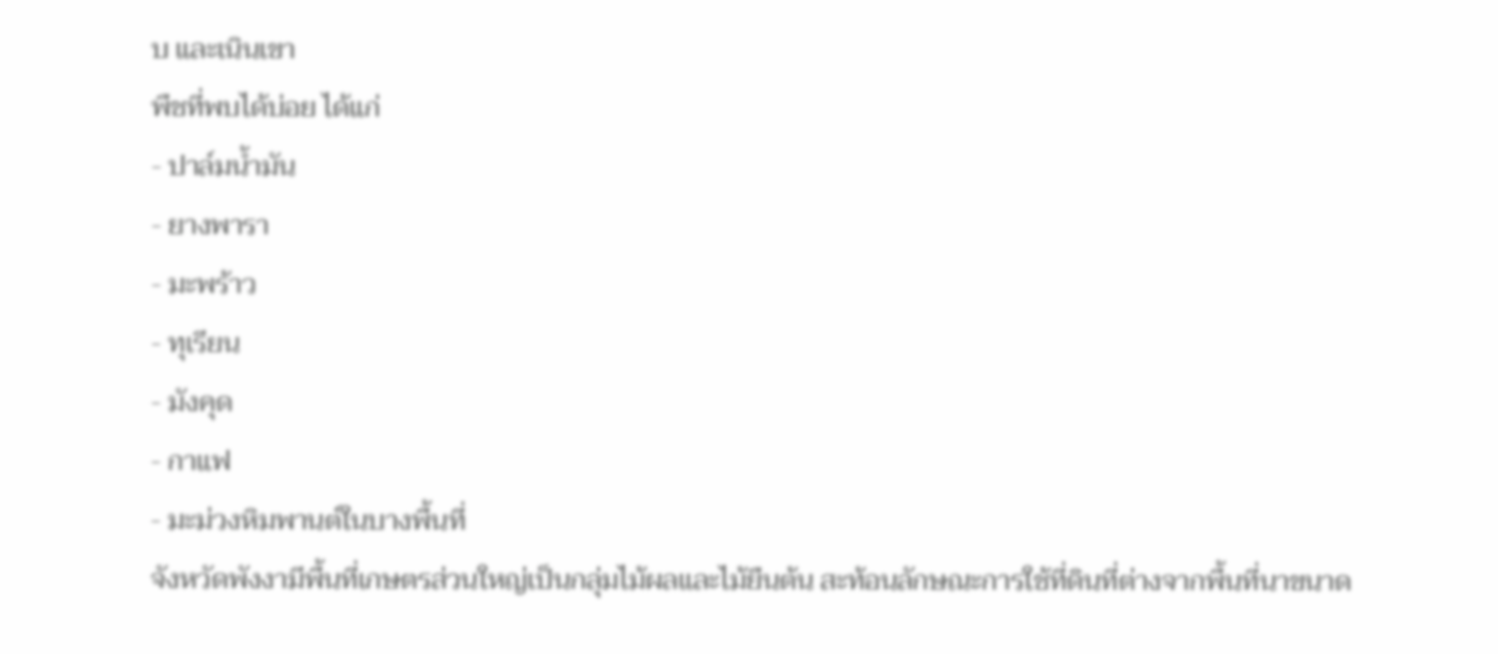บ และเนินเขา
พืชที่พบได้บ่อย ได้แก่
- ปาล์มน้ำมัน
- ยางพารา
- มะพร้าว
- ทุเรียน
- มังคุด
- กาแฟ
- มะม่วงหิมพานต์ในบางพื้นที่
จังหวัดพังงามีพื้นที่เกษตรส่วนใหญ่เป็นกลุ่มไม้ผลและไม้ยืนต้น สะท้อนลักษณะการใช้ที่ดินที่ต่างจากพื้นที่นาขนาด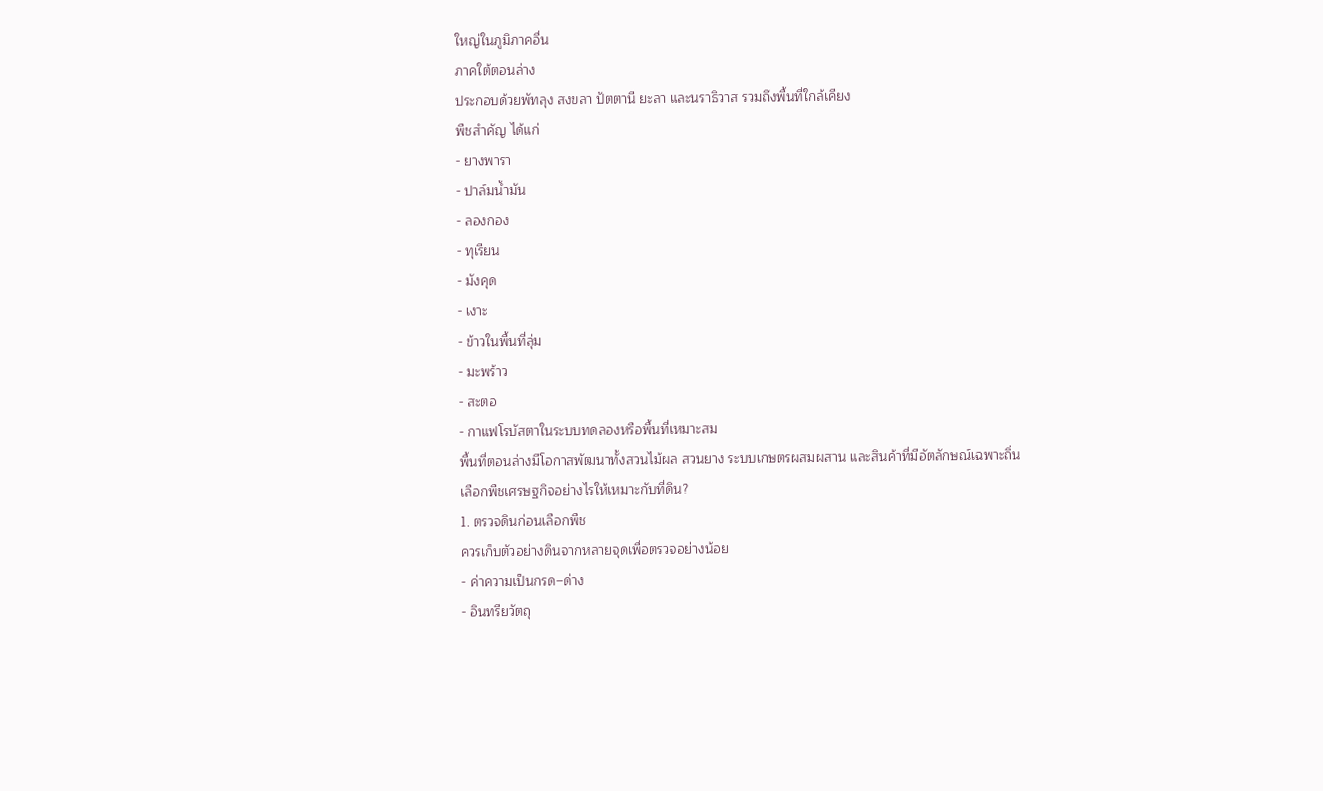ใหญ่ในภูมิภาคอื่น
ภาคใต้ตอนล่าง
ประกอบด้วยพัทลุง สงขลา ปัตตานี ยะลา และนราธิวาส รวมถึงพื้นที่ใกล้เคียง
พืชสำคัญ ได้แก่
- ยางพารา
- ปาล์มน้ำมัน
- ลองกอง
- ทุเรียน
- มังคุด
- เงาะ
- ข้าวในพื้นที่ลุ่ม
- มะพร้าว
- สะตอ
- กาแฟโรบัสตาในระบบทดลองหรือพื้นที่เหมาะสม
พื้นที่ตอนล่างมีโอกาสพัฒนาทั้งสวนไม้ผล สวนยาง ระบบเกษตรผสมผสาน และสินค้าที่มีอัตลักษณ์เฉพาะถิ่น
เลือกพืชเศรษฐกิจอย่างไรให้เหมาะกับที่ดิน?
1. ตรวจดินก่อนเลือกพืช
ควรเก็บตัวอย่างดินจากหลายจุดเพื่อตรวจอย่างน้อย
- ค่าความเป็นกรด–ด่าง
- อินทรียวัตถุ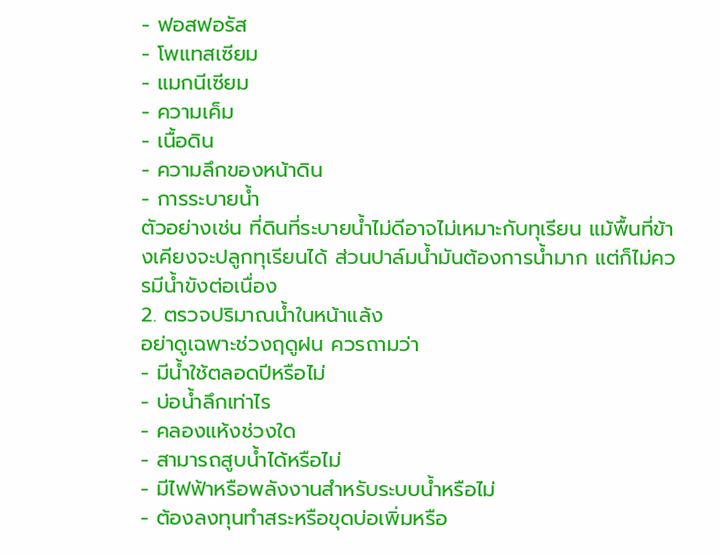- ฟอสฟอรัส
- โพแทสเซียม
- แมกนีเซียม
- ความเค็ม
- เนื้อดิน
- ความลึกของหน้าดิน
- การระบายน้ำ
ตัวอย่างเช่น ที่ดินที่ระบายน้ำไม่ดีอาจไม่เหมาะกับทุเรียน แม้พื้นที่ข้างเคียงจะปลูกทุเรียนได้ ส่วนปาล์มน้ำมันต้องการน้ำมาก แต่ก็ไม่ควรมีน้ำขังต่อเนื่อง
2. ตรวจปริมาณน้ำในหน้าแล้ง
อย่าดูเฉพาะช่วงฤดูฝน ควรถามว่า
- มีน้ำใช้ตลอดปีหรือไม่
- บ่อน้ำลึกเท่าไร
- คลองแห้งช่วงใด
- สามารถสูบน้ำได้หรือไม่
- มีไฟฟ้าหรือพลังงานสำหรับระบบน้ำหรือไม่
- ต้องลงทุนทำสระหรือขุดบ่อเพิ่มหรือ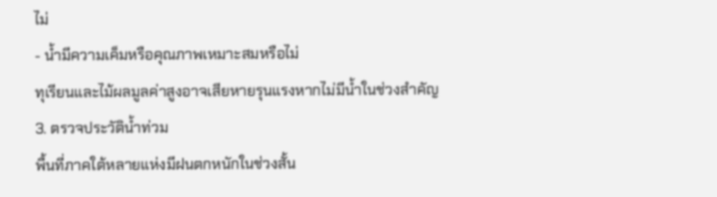ไม่
- น้ำมีความเค็มหรือคุณภาพเหมาะสมหรือไม่
ทุเรียนและไม้ผลมูลค่าสูงอาจเสียหายรุนแรงหากไม่มีน้ำในช่วงสำคัญ
3. ตรวจประวัติน้ำท่วม
พื้นที่ภาคใต้หลายแห่งมีฝนตกหนักในช่วงสั้น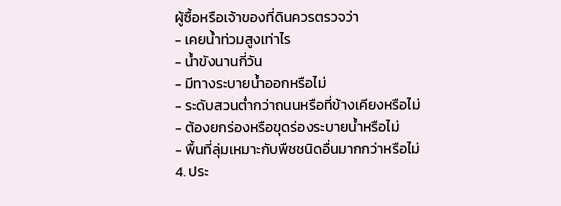ผู้ซื้อหรือเจ้าของที่ดินควรตรวจว่า
- เคยน้ำท่วมสูงเท่าไร
- น้ำขังนานกี่วัน
- มีทางระบายน้ำออกหรือไม่
- ระดับสวนต่ำกว่าถนนหรือที่ข้างเคียงหรือไม่
- ต้องยกร่องหรือขุดร่องระบายน้ำหรือไม่
- พื้นที่ลุ่มเหมาะกับพืชชนิดอื่นมากกว่าหรือไม่
4. ประ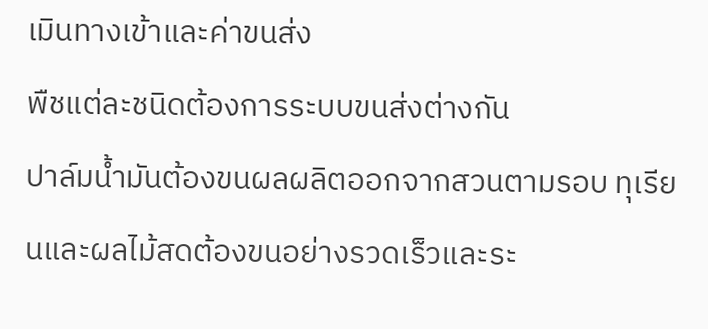เมินทางเข้าและค่าขนส่ง
พืชแต่ละชนิดต้องการระบบขนส่งต่างกัน
ปาล์มน้ำมันต้องขนผลผลิตออกจากสวนตามรอบ ทุเรียนและผลไม้สดต้องขนอย่างรวดเร็วและระ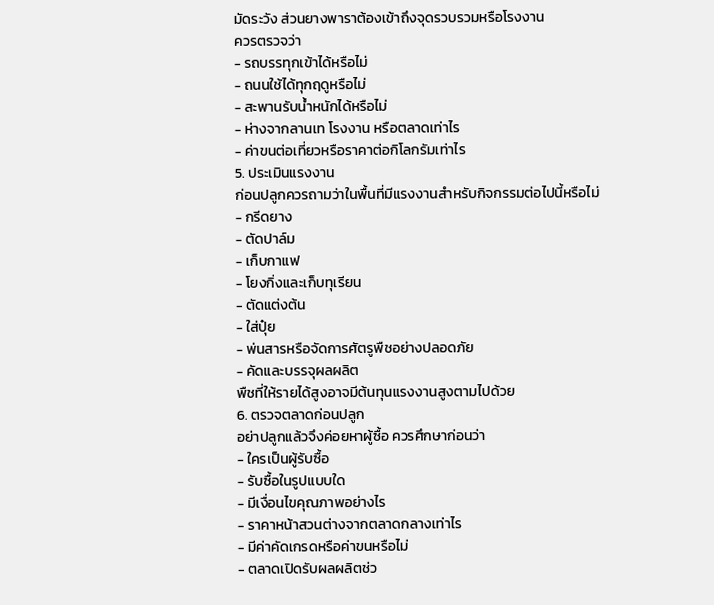มัดระวัง ส่วนยางพาราต้องเข้าถึงจุดรวบรวมหรือโรงงาน
ควรตรวจว่า
- รถบรรทุกเข้าได้หรือไม่
- ถนนใช้ได้ทุกฤดูหรือไม่
- สะพานรับน้ำหนักได้หรือไม่
- ห่างจากลานเท โรงงาน หรือตลาดเท่าไร
- ค่าขนต่อเที่ยวหรือราคาต่อกิโลกรัมเท่าไร
5. ประเมินแรงงาน
ก่อนปลูกควรถามว่าในพื้นที่มีแรงงานสำหรับกิจกรรมต่อไปนี้หรือไม่
- กรีดยาง
- ตัดปาล์ม
- เก็บกาแฟ
- โยงกิ่งและเก็บทุเรียน
- ตัดแต่งต้น
- ใส่ปุ๋ย
- พ่นสารหรือจัดการศัตรูพืชอย่างปลอดภัย
- คัดและบรรจุผลผลิต
พืชที่ให้รายได้สูงอาจมีต้นทุนแรงงานสูงตามไปด้วย
6. ตรวจตลาดก่อนปลูก
อย่าปลูกแล้วจึงค่อยหาผู้ซื้อ ควรศึกษาก่อนว่า
- ใครเป็นผู้รับซื้อ
- รับซื้อในรูปแบบใด
- มีเงื่อนไขคุณภาพอย่างไร
- ราคาหน้าสวนต่างจากตลาดกลางเท่าไร
- มีค่าคัดเกรดหรือค่าขนหรือไม่
- ตลาดเปิดรับผลผลิตช่ว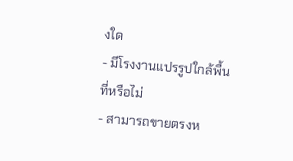งใด
- มีโรงงานแปรรูปใกล้พื้นที่หรือไม่
- สามารถขายตรงห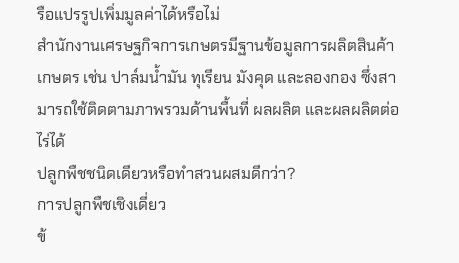รือแปรรูปเพิ่มมูลค่าได้หรือไม่
สำนักงานเศรษฐกิจการเกษตรมีฐานข้อมูลการผลิตสินค้าเกษตร เช่น ปาล์มน้ำมัน ทุเรียน มังคุด และลองกอง ซึ่งสามารถใช้ติดตามภาพรวมด้านพื้นที่ ผลผลิต และผลผลิตต่อไร่ได้
ปลูกพืชชนิดเดียวหรือทำสวนผสมดีกว่า?
การปลูกพืชเชิงเดี่ยว
ข้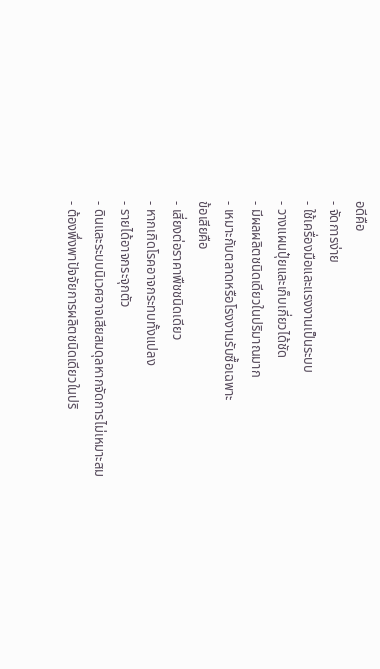อดีคือ
- จัดการง่าย
- ใช้เครื่องมือและแรงงานเป็นระบบ
- วางแผนปุ๋ยและเก็บเกี่ยวได้ชัด
- มีผลผลิตชนิดเดียวในปริมาณมาก
- เหมาะกับตลาดหรือโรงงานรับซื้อเฉพาะ
ข้อเสียคือ
- เสี่ยงต่อราคาพืชชนิดเดียว
- หากเกิดโรคอาจกระทบทั้งแปลง
- รายได้อาจกระจุกตัว
- ดินและระบบนิเวศอาจเสียสมดุลหากจัดการไม่เหมาะสม
- ต้องพึ่งพาปัจจัยการผลิตชนิดเดียวในปริ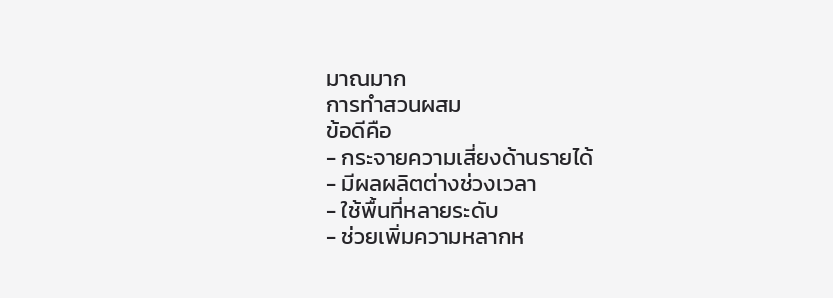มาณมาก
การทำสวนผสม
ข้อดีคือ
- กระจายความเสี่ยงด้านรายได้
- มีผลผลิตต่างช่วงเวลา
- ใช้พื้นที่หลายระดับ
- ช่วยเพิ่มความหลากห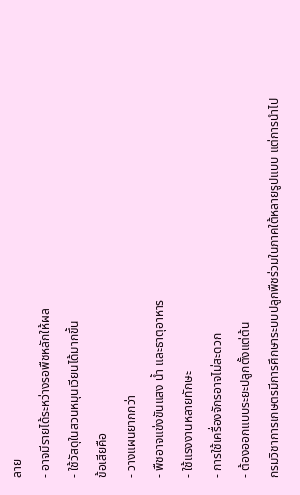ลาย
- อาจมีรายได้ระหว่างรอพืชหลักให้ผล
- ใช้วัสดุในสวนหมุนเวียนได้มากขึ้น
ข้อเสียคือ
- วางแผนยากกว่า
- พืชอาจแข่งขันแสง น้ำ และธาตุอาหาร
- ใช้แรงงานหลายทักษะ
- การใช้เครื่องจักรอาจไม่สะดวก
- ต้องออกแบบระยะปลูกตั้งแต่ต้น
กรมวิชาการเกษตรมีการศึกษาระบบปลูกพืชร่วมในภาคใต้หลายรูปแบบ แต่การนำไป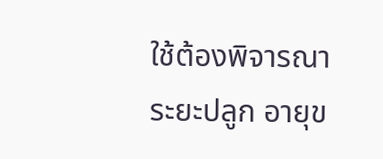ใช้ต้องพิจารณาระยะปลูก อายุข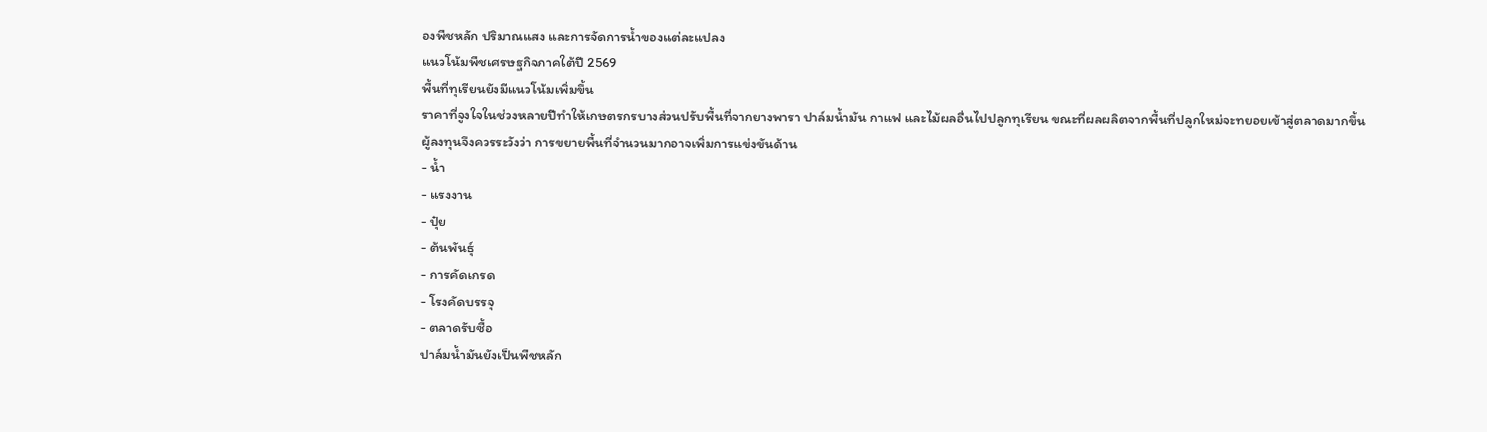องพืชหลัก ปริมาณแสง และการจัดการน้ำของแต่ละแปลง
แนวโน้มพืชเศรษฐกิจภาคใต้ปี 2569
พื้นที่ทุเรียนยังมีแนวโน้มเพิ่มขึ้น
ราคาที่จูงใจในช่วงหลายปีทำให้เกษตรกรบางส่วนปรับพื้นที่จากยางพารา ปาล์มน้ำมัน กาแฟ และไม้ผลอื่นไปปลูกทุเรียน ขณะที่ผลผลิตจากพื้นที่ปลูกใหม่จะทยอยเข้าสู่ตลาดมากขึ้น
ผู้ลงทุนจึงควรระวังว่า การขยายพื้นที่จำนวนมากอาจเพิ่มการแข่งขันด้าน
- น้ำ
- แรงงาน
- ปุ๋ย
- ต้นพันธุ์
- การคัดเกรด
- โรงคัดบรรจุ
- ตลาดรับซื้อ
ปาล์มน้ำมันยังเป็นพืชหลัก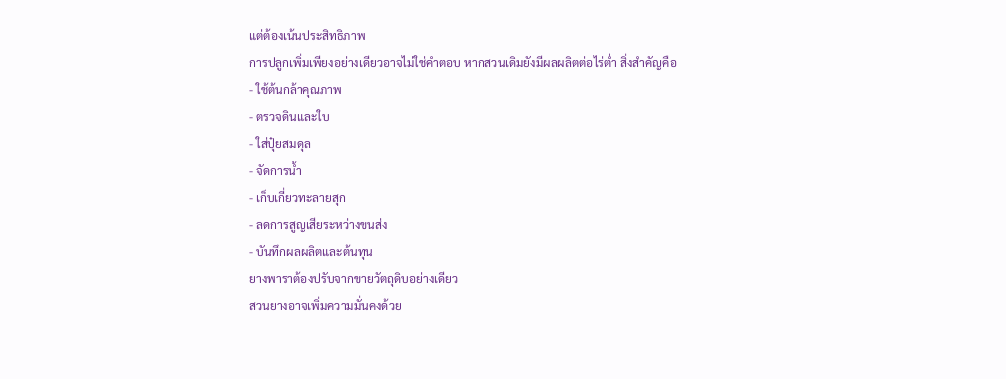แต่ต้องเน้นประสิทธิภาพ
การปลูกเพิ่มเพียงอย่างเดียวอาจไม่ใช่คำตอบ หากสวนเดิมยังมีผลผลิตต่อไร่ต่ำ สิ่งสำคัญคือ
- ใช้ต้นกล้าคุณภาพ
- ตรวจดินและใบ
- ใส่ปุ๋ยสมดุล
- จัดการน้ำ
- เก็บเกี่ยวทะลายสุก
- ลดการสูญเสียระหว่างขนส่ง
- บันทึกผลผลิตและต้นทุน
ยางพาราต้องปรับจากขายวัตถุดิบอย่างเดียว
สวนยางอาจเพิ่มความมั่นคงด้วย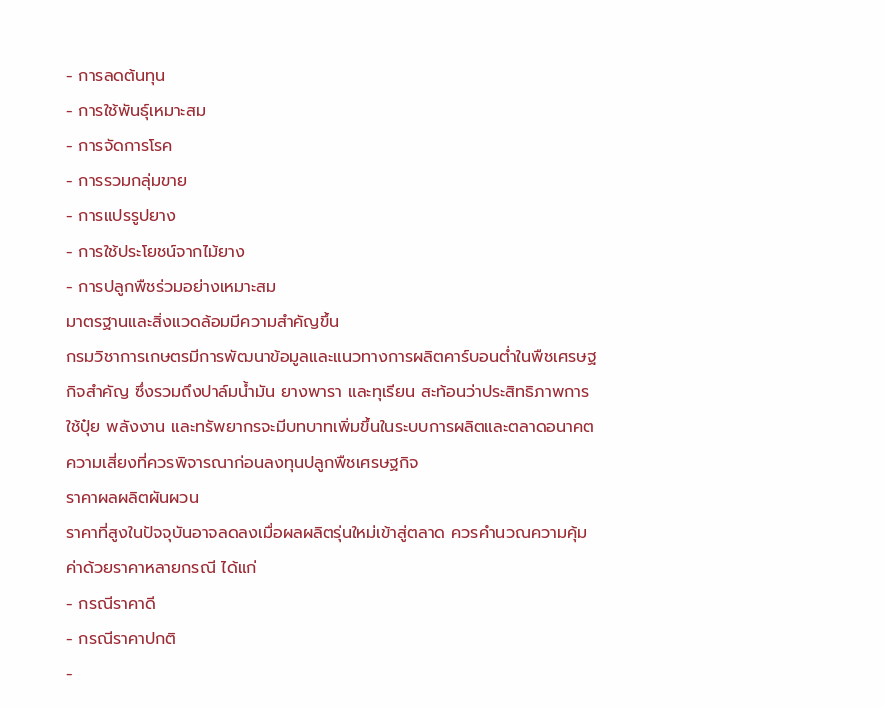- การลดต้นทุน
- การใช้พันธุ์เหมาะสม
- การจัดการโรค
- การรวมกลุ่มขาย
- การแปรรูปยาง
- การใช้ประโยชน์จากไม้ยาง
- การปลูกพืชร่วมอย่างเหมาะสม
มาตรฐานและสิ่งแวดล้อมมีความสำคัญขึ้น
กรมวิชาการเกษตรมีการพัฒนาข้อมูลและแนวทางการผลิตคาร์บอนต่ำในพืชเศรษฐกิจสำคัญ ซึ่งรวมถึงปาล์มน้ำมัน ยางพารา และทุเรียน สะท้อนว่าประสิทธิภาพการใช้ปุ๋ย พลังงาน และทรัพยากรจะมีบทบาทเพิ่มขึ้นในระบบการผลิตและตลาดอนาคต
ความเสี่ยงที่ควรพิจารณาก่อนลงทุนปลูกพืชเศรษฐกิจ
ราคาผลผลิตผันผวน
ราคาที่สูงในปัจจุบันอาจลดลงเมื่อผลผลิตรุ่นใหม่เข้าสู่ตลาด ควรคำนวณความคุ้มค่าด้วยราคาหลายกรณี ได้แก่
- กรณีราคาดี
- กรณีราคาปกติ
-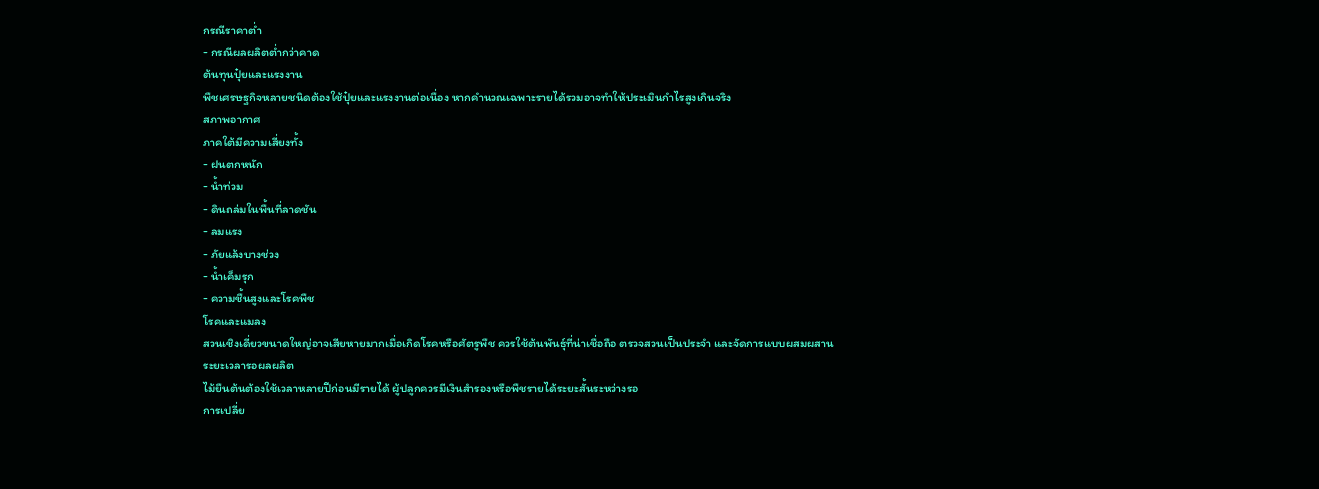กรณีราคาต่ำ
- กรณีผลผลิตต่ำกว่าคาด
ต้นทุนปุ๋ยและแรงงาน
พืชเศรษฐกิจหลายชนิดต้องใช้ปุ๋ยและแรงงานต่อเนื่อง หากคำนวณเฉพาะรายได้รวมอาจทำให้ประเมินกำไรสูงเกินจริง
สภาพอากาศ
ภาคใต้มีความเสี่ยงทั้ง
- ฝนตกหนัก
- น้ำท่วม
- ดินถล่มในพื้นที่ลาดชัน
- ลมแรง
- ภัยแล้งบางช่วง
- น้ำเค็มรุก
- ความชื้นสูงและโรคพืช
โรคและแมลง
สวนเชิงเดี่ยวขนาดใหญ่อาจเสียหายมากเมื่อเกิดโรคหรือศัตรูพืช ควรใช้ต้นพันธุ์ที่น่าเชื่อถือ ตรวจสวนเป็นประจำ และจัดการแบบผสมผสาน
ระยะเวลารอผลผลิต
ไม้ยืนต้นต้องใช้เวลาหลายปีก่อนมีรายได้ ผู้ปลูกควรมีเงินสำรองหรือพืชรายได้ระยะสั้นระหว่างรอ
การเปลี่ย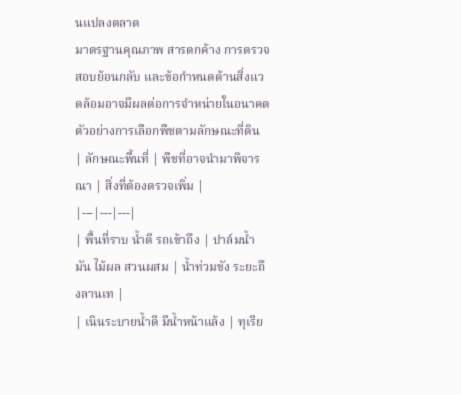นแปลงตลาด
มาตรฐานคุณภาพ สารตกค้าง การตรวจสอบย้อนกลับ และข้อกำหนดด้านสิ่งแวดล้อมอาจมีผลต่อการจำหน่ายในอนาคต
ตัวอย่างการเลือกพืชตามลักษณะที่ดิน
| ลักษณะพื้นที่ | พืชที่อาจนำมาพิจารณา | สิ่งที่ต้องตรวจเพิ่ม |
|---|---|---|
| พื้นที่ราบ น้ำดี รถเข้าถึง | ปาล์มน้ำมัน ไม้ผล สวนผสม | น้ำท่วมขัง ระยะถึงลานเท |
| เนินระบายน้ำดี มีน้ำหน้าแล้ง | ทุเรีย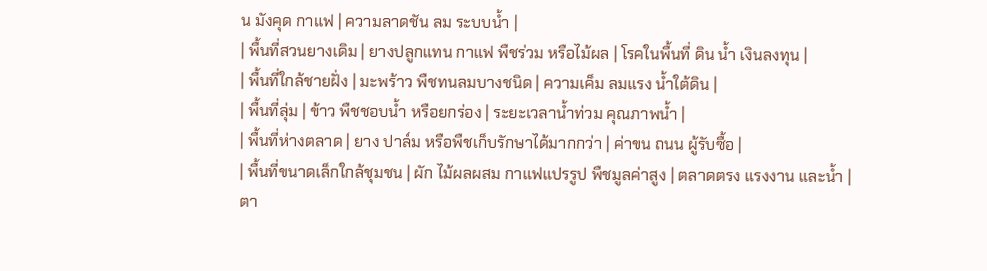น มังคุด กาแฟ | ความลาดชัน ลม ระบบน้ำ |
| พื้นที่สวนยางเดิม | ยางปลูกแทน กาแฟ พืชร่วม หรือไม้ผล | โรคในพื้นที่ ดิน น้ำ เงินลงทุน |
| พื้นที่ใกล้ชายฝั่ง | มะพร้าว พืชทนลมบางชนิด | ความเค็ม ลมแรง น้ำใต้ดิน |
| พื้นที่ลุ่ม | ข้าว พืชชอบน้ำ หรือยกร่อง | ระยะเวลาน้ำท่วม คุณภาพน้ำ |
| พื้นที่ห่างตลาด | ยาง ปาล์ม หรือพืชเก็บรักษาได้มากกว่า | ค่าขน ถนน ผู้รับซื้อ |
| พื้นที่ขนาดเล็กใกล้ชุมชน | ผัก ไม้ผลผสม กาแฟแปรรูป พืชมูลค่าสูง | ตลาดตรง แรงงาน และน้ำ |
ตา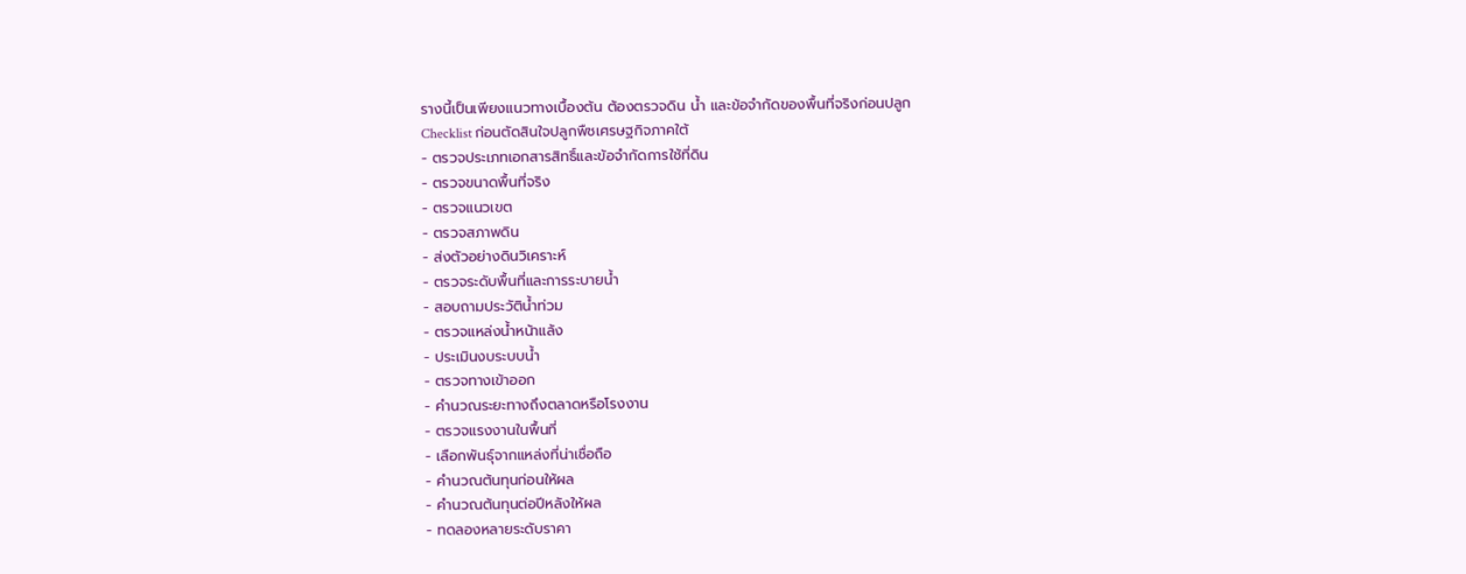รางนี้เป็นเพียงแนวทางเบื้องต้น ต้องตรวจดิน น้ำ และข้อจำกัดของพื้นที่จริงก่อนปลูก
Checklist ก่อนตัดสินใจปลูกพืชเศรษฐกิจภาคใต้
- ตรวจประเภทเอกสารสิทธิ์และข้อจำกัดการใช้ที่ดิน
- ตรวจขนาดพื้นที่จริง
- ตรวจแนวเขต
- ตรวจสภาพดิน
- ส่งตัวอย่างดินวิเคราะห์
- ตรวจระดับพื้นที่และการระบายน้ำ
- สอบถามประวัติน้ำท่วม
- ตรวจแหล่งน้ำหน้าแล้ง
- ประเมินงบระบบน้ำ
- ตรวจทางเข้าออก
- คำนวณระยะทางถึงตลาดหรือโรงงาน
- ตรวจแรงงานในพื้นที่
- เลือกพันธุ์จากแหล่งที่น่าเชื่อถือ
- คำนวณต้นทุนก่อนให้ผล
- คำนวณต้นทุนต่อปีหลังให้ผล
- ทดลองหลายระดับราคา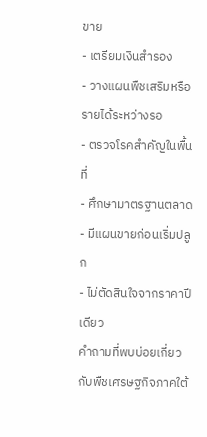ขาย
- เตรียมเงินสำรอง
- วางแผนพืชเสริมหรือรายได้ระหว่างรอ
- ตรวจโรคสำคัญในพื้นที่
- ศึกษามาตรฐานตลาด
- มีแผนขายก่อนเริ่มปลูก
- ไม่ตัดสินใจจากราคาปีเดียว
คำถามที่พบบ่อยเกี่ยวกับพืชเศรษฐกิจภาคใต้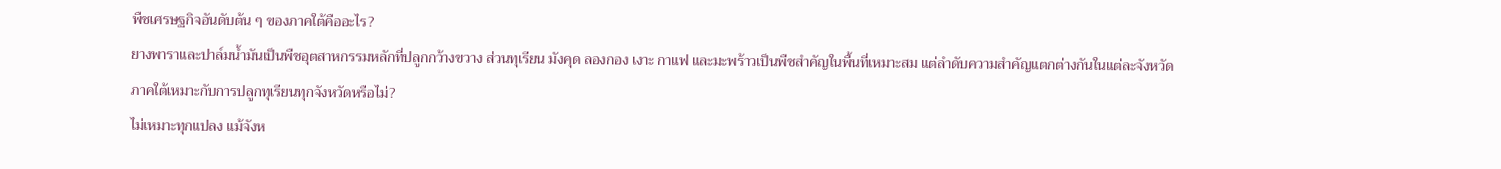พืชเศรษฐกิจอันดับต้น ๆ ของภาคใต้คืออะไร?
ยางพาราและปาล์มน้ำมันเป็นพืชอุตสาหกรรมหลักที่ปลูกกว้างขวาง ส่วนทุเรียน มังคุด ลองกอง เงาะ กาแฟ และมะพร้าวเป็นพืชสำคัญในพื้นที่เหมาะสม แต่ลำดับความสำคัญแตกต่างกันในแต่ละจังหวัด
ภาคใต้เหมาะกับการปลูกทุเรียนทุกจังหวัดหรือไม่?
ไม่เหมาะทุกแปลง แม้จังห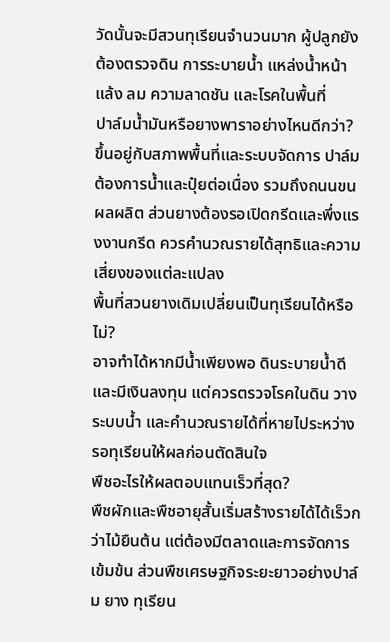วัดนั้นจะมีสวนทุเรียนจำนวนมาก ผู้ปลูกยังต้องตรวจดิน การระบายน้ำ แหล่งน้ำหน้าแล้ง ลม ความลาดชัน และโรคในพื้นที่
ปาล์มน้ำมันหรือยางพาราอย่างไหนดีกว่า?
ขึ้นอยู่กับสภาพพื้นที่และระบบจัดการ ปาล์มต้องการน้ำและปุ๋ยต่อเนื่อง รวมถึงถนนขนผลผลิต ส่วนยางต้องรอเปิดกรีดและพึ่งแรงงานกรีด ควรคำนวณรายได้สุทธิและความเสี่ยงของแต่ละแปลง
พื้นที่สวนยางเดิมเปลี่ยนเป็นทุเรียนได้หรือไม่?
อาจทำได้หากมีน้ำเพียงพอ ดินระบายน้ำดี และมีเงินลงทุน แต่ควรตรวจโรคในดิน วางระบบน้ำ และคำนวณรายได้ที่หายไประหว่างรอทุเรียนให้ผลก่อนตัดสินใจ
พืชอะไรให้ผลตอบแทนเร็วที่สุด?
พืชผักและพืชอายุสั้นเริ่มสร้างรายได้ได้เร็วกว่าไม้ยืนต้น แต่ต้องมีตลาดและการจัดการเข้มข้น ส่วนพืชเศรษฐกิจระยะยาวอย่างปาล์ม ยาง ทุเรียน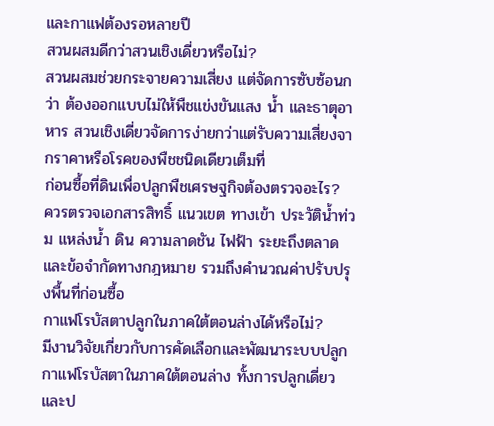และกาแฟต้องรอหลายปี
สวนผสมดีกว่าสวนเชิงเดี่ยวหรือไม่?
สวนผสมช่วยกระจายความเสี่ยง แต่จัดการซับซ้อนกว่า ต้องออกแบบไม่ให้พืชแข่งขันแสง น้ำ และธาตุอาหาร สวนเชิงเดี่ยวจัดการง่ายกว่าแต่รับความเสี่ยงจากราคาหรือโรคของพืชชนิดเดียวเต็มที่
ก่อนซื้อที่ดินเพื่อปลูกพืชเศรษฐกิจต้องตรวจอะไร?
ควรตรวจเอกสารสิทธิ์ แนวเขต ทางเข้า ประวัติน้ำท่วม แหล่งน้ำ ดิน ความลาดชัน ไฟฟ้า ระยะถึงตลาด และข้อจำกัดทางกฎหมาย รวมถึงคำนวณค่าปรับปรุงพื้นที่ก่อนซื้อ
กาแฟโรบัสตาปลูกในภาคใต้ตอนล่างได้หรือไม่?
มีงานวิจัยเกี่ยวกับการคัดเลือกและพัฒนาระบบปลูกกาแฟโรบัสตาในภาคใต้ตอนล่าง ทั้งการปลูกเดี่ยวและป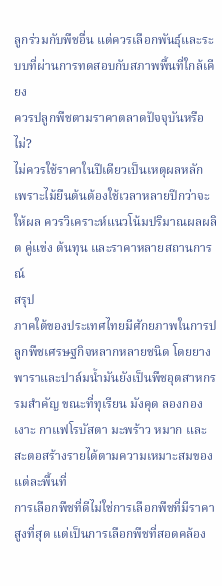ลูกร่วมกับพืชอื่น แต่ควรเลือกพันธุ์และระบบที่ผ่านการทดสอบกับสภาพพื้นที่ใกล้เคียง
ควรปลูกพืชตามราคาตลาดปัจจุบันหรือไม่?
ไม่ควรใช้ราคาในปีเดียวเป็นเหตุผลหลัก เพราะไม้ยืนต้นต้องใช้เวลาหลายปีกว่าจะให้ผล ควรวิเคราะห์แนวโน้มปริมาณผลผลิต คู่แข่ง ต้นทุน และราคาหลายสถานการณ์
สรุป
ภาคใต้ของประเทศไทยมีศักยภาพในการปลูกพืชเศรษฐกิจหลากหลายชนิด โดยยางพาราและปาล์มน้ำมันยังเป็นพืชอุตสาหกรรมสำคัญ ขณะที่ทุเรียน มังคุด ลองกอง เงาะ กาแฟโรบัสตา มะพร้าว หมาก และสะตอสร้างรายได้ตามความเหมาะสมของแต่ละพื้นที่
การเลือกพืชที่ดีไม่ใช่การเลือกพืชที่มีราคาสูงที่สุด แต่เป็นการเลือกพืชที่สอดคล้อง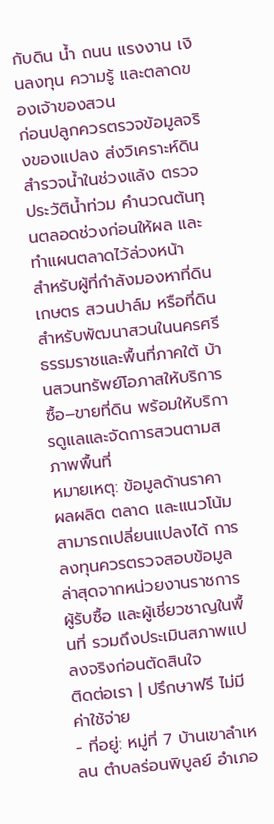กับดิน น้ำ ถนน แรงงาน เงินลงทุน ความรู้ และตลาดของเจ้าของสวน
ก่อนปลูกควรตรวจข้อมูลจริงของแปลง ส่งวิเคราะห์ดิน สำรวจน้ำในช่วงแล้ง ตรวจประวัติน้ำท่วม คำนวณต้นทุนตลอดช่วงก่อนให้ผล และทำแผนตลาดไว้ล่วงหน้า
สำหรับผู้ที่กำลังมองหาที่ดินเกษตร สวนปาล์ม หรือที่ดินสำหรับพัฒนาสวนในนครศรีธรรมราชและพื้นที่ภาคใต้ บ้านสวนทรัพย์โอภาสให้บริการซื้อ–ขายที่ดิน พร้อมให้บริการดูแลและจัดการสวนตามสภาพพื้นที่
หมายเหตุ: ข้อมูลด้านราคา ผลผลิต ตลาด และแนวโน้มสามารถเปลี่ยนแปลงได้ การลงทุนควรตรวจสอบข้อมูลล่าสุดจากหน่วยงานราชการ ผู้รับซื้อ และผู้เชี่ยวชาญในพื้นที่ รวมถึงประเมินสภาพแปลงจริงก่อนตัดสินใจ
ติดต่อเรา | ปรึกษาฟรี ไม่มีค่าใช้จ่าย
- ที่อยู่: หมู่ที่ 7 บ้านเขาลำเหลน ตำบลร่อนพิบูลย์ อำเภอ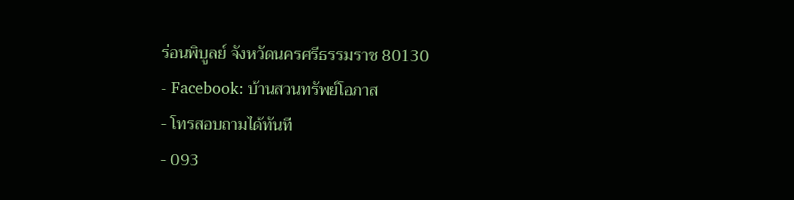ร่อนพิบูลย์ จังหวัดนครศรีธรรมราช 80130
- Facebook: บ้านสวนทรัพย์โอภาส
- โทรสอบถามได้ทันที
- 093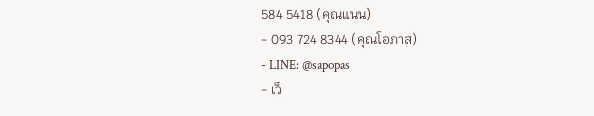584 5418 (คุณแนน)
- 093 724 8344 (คุณโอภาส)
- LINE: @sapopas
- เว็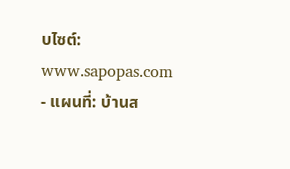บไซต์: www.sapopas.com
- แผนที่: บ้านส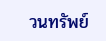วนทรัพย์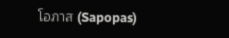โอภาส (Sapopas)